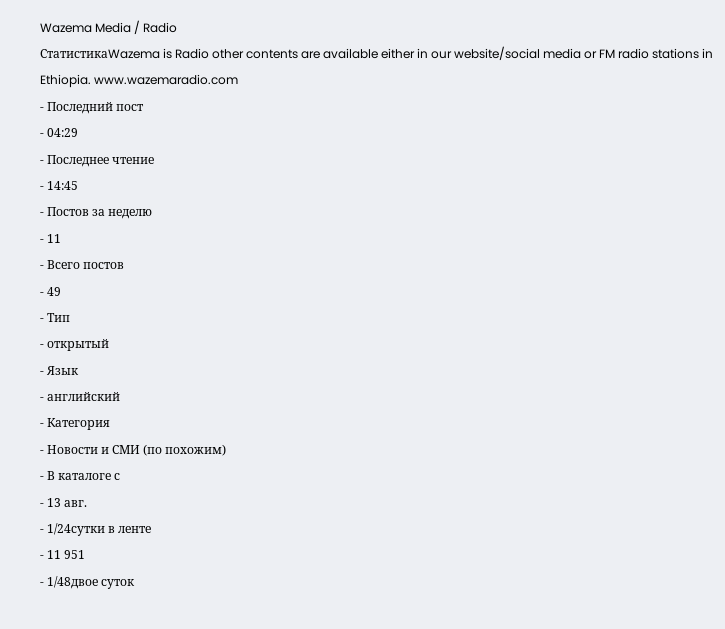Wazema Media / Radio
СтатистикаWazema is Radio other contents are available either in our website/social media or FM radio stations in Ethiopia. www.wazemaradio.com
- Последний пост
- 04:29
- Последнее чтение
- 14:45
- Постов за неделю
- 11
- Всего постов
- 49
- Тип
- открытый
- Язык
- английский
- Категория
- Новости и СМИ (по похожим)
- В каталоге с
- 13 авг.
- 1/24сутки в ленте
- 11 951
- 1/48двое суток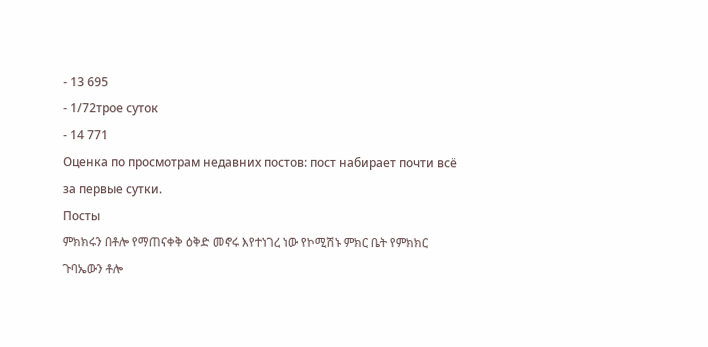- 13 695
- 1/72трое суток
- 14 771
Оценка по просмотрам недавних постов: пост набирает почти всё за первые сутки.
Посты
ምክክሩን በቶሎ የማጠናቀቅ ዕቅድ መኖሩ እየተነገረ ነው የኮሚሽኑ ምክር ቤት የምክክር ጉባኤውን ቶሎ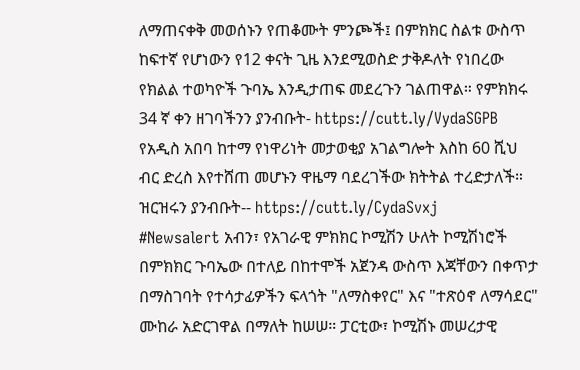ለማጠናቀቅ መወሰኑን የጠቆሙት ምንጮች፤ በምክክር ስልቱ ውስጥ ከፍተኛ የሆነውን የ12 ቀናት ጊዜ እንደሚወስድ ታቅዶለት የነበረው የክልል ተወካዮች ጉባኤ እንዲታጠፍ መደረጉን ገልጠዋል። የምክክሩ 34 ኛ ቀን ዘገባችንን ያንብቡት- https://cutt.ly/VydaSGPB
የአዲስ አበባ ከተማ የነዋሪነት መታወቂያ አገልግሎት እስከ 60 ሺህ ብር ድረስ እየተሸጠ መሆኑን ዋዜማ ባደረገችው ክትትል ተረድታለች። ዝርዝሩን ያንብቡት-- https://cutt.ly/CydaSvxj
#Newsalert አብን፣ የአገራዊ ምክክር ኮሚሽን ሁለት ኮሚሽነሮች በምክክር ጉባኤው በተለይ በከተሞች አጀንዳ ውስጥ እጃቸውን በቀጥታ በማስገባት የተሳታፊዎችን ፍላጎት "ለማስቀየር" እና "ተጽዕኖ ለማሳደር" ሙከራ አድርገዋል በማለት ከሠሠ። ፓርቲው፣ ኮሚሽኑ መሠረታዊ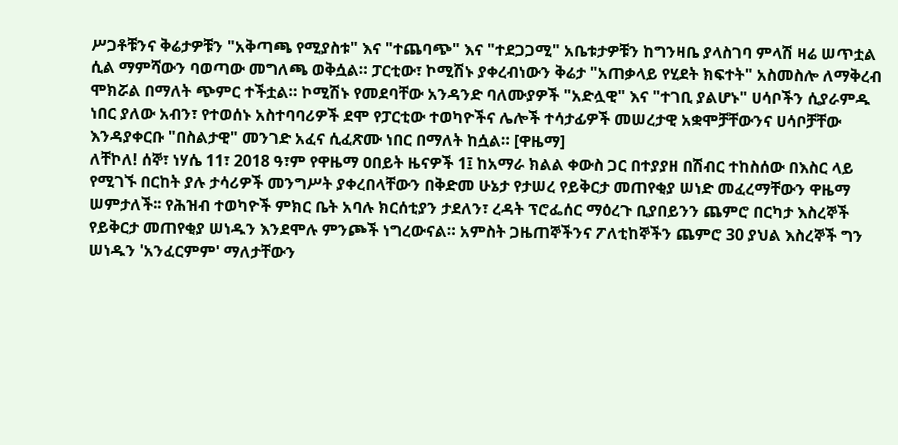ሥጋቶቹንና ቅሬታዎቹን "አቅጣጫ የሚያስቱ" እና "ተጨባጭ" እና "ተደጋጋሚ" አቤቱታዎቹን ከግንዛቤ ያላስገባ ምላሽ ዛሬ ሠጥቷል ሲል ማምሻውን ባወጣው መግለጫ ወቅሷል። ፓርቲው፣ ኮሚሽኑ ያቀረብነውን ቅሬታ "አጠቃላይ የሂደት ክፍተት" አስመስሎ ለማቅረብ ሞክሯል በማለት ጭምር ተችቷል። ኮሚሽኑ የመደባቸው አንዳንድ ባለሙያዎች "አድሏዊ" እና "ተገቢ ያልሆኑ" ሀሳቦችን ሲያራምዱ ነበር ያለው አብን፣ የተወሰኑ አስተባባሪዎች ደሞ የፓርቲው ተወካዮችና ሌሎች ተሳታፊዎች መሠረታዊ አቋሞቻቸውንና ሀሳቦቻቸው እንዳያቀርቡ "በስልታዊ" መንገድ አፈና ሲፈጽሙ ነበር በማለት ከሷል። [ዋዜማ]
ለቸኮለ! ሰኞ፣ ነሃሴ 11፣ 2018 ዓ፣ም የዋዜማ ዐበይት ዜናዎች 1፤ ከአማራ ክልል ቀውስ ጋር በተያያዘ በሽብር ተከስሰው በእስር ላይ የሚገኙ በርከት ያሉ ታሳሪዎች መንግሥት ያቀረበላቸውን በቅድመ ሁኔታ የታሠረ የይቅርታ መጠየቂያ ሠነድ መፈረማቸውን ዋዜማ ሠምታለች፡፡ የሕዝብ ተወካዮች ምክር ቤት አባሉ ክርሰቲያን ታደለን፣ ረዳት ፕሮፌሰር ማዕረጉ ቢያበይንን ጨምሮ በርካታ እስረኞች የይቅርታ መጠየቂያ ሠነዱን እንደሞሉ ምንጮች ነግረውናል። አምስት ጋዜጠኞችንና ፖለቲከኞችን ጨምሮ 30 ያህል እስረኞች ግን ሠነዱን 'አንፈርምም' ማለታቸውን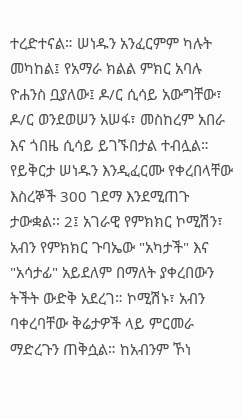ተረድተናል። ሠነዱን አንፈርምም ካሉት መካከል፤ የአማራ ክልል ምክር አባሉ ዮሐንስ ቧያለው፤ ዶ/ር ሲሳይ አውግቸው፣ ዶ/ር ወንደወሠን አሠፋ፣ መስከረም አበራ እና ጎበዜ ሲሳይ ይገኙበታል ተብሏል። የይቅርታ ሠነዱን እንዲፈርሙ የቀረበላቸው እስረኞች 300 ገደማ እንደሚጠጉ ታውቋል፡፡ 2፤ አገራዊ የምክክር ኮሚሽን፣ አብን የምክክር ጉባኤው "አካታች" እና "አሳታፊ" አይደለም በማለት ያቀረበውን ትችት ውድቅ አደረገ። ኮሚሽኑ፣ አብን ባቀረባቸው ቅሬታዎች ላይ ምርመራ ማድረጉን ጠቅሷል። ከአብንም ኾነ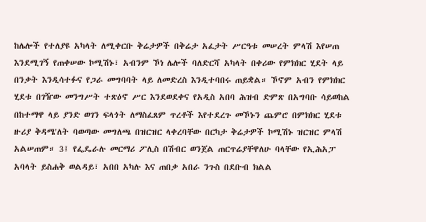ከሌሎች የተለያዩ አካላት ለሚቀርቡ ቅሬታዎች በቅሬታ አፈታት ሥርዓቱ መሠረት ምላሽ እየሠጠ እንደሚገኝ የጠቀሠው ኮሚሽኑ፣ አብንም ኾነ ሌሎች ባለድርሻ አካላት በቀሪው የምክክር ሂደት ላይ በንቃት እንዲሳተፉና የጋራ መግባባት ላይ ለመድረስ እንዲተባበሩ ጠይቋል። ኾኖም አብን የምክክር ሂደቱ በገዥው መንግሥት ተጽዕኖ ሥር እንደወደቀና የአዲስ አበባ ሕዝብ ድምጽ በአግባቡ ሳይወከል በከተማዋ ላይ ያንድ ወገን ፍላጎት ለማስፈጸም ጥረቶች እየተደረጉ መኾኑን ጨምሮ በምክክር ሂደቱ ዙሪያ ቅዳሜ'ለት ባወጣው መግለጫ በዝርዝር ላቀረባቸው በርካታ ቅሬታዎች ኮሚሽኑ ዝርዝር ምላሽ አልሠጠም። 3፤ የፌዴራሉ መርማሪ ፖሊስ በሽብር ወንጀል ጠርጥሬያቸዋለሁ ባላቸው የኢሕአፓ አባላት ይስሐቅ ወልዳይ፣ አበበ አካሉ እና ጠበቃ አበራ ንጉስ በደቡብ ክልል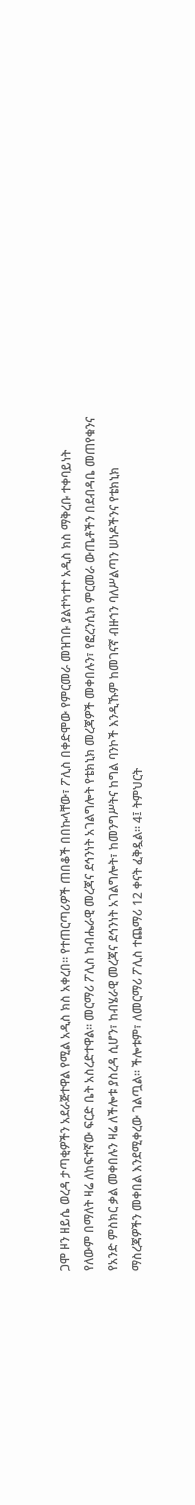ጋሞ ዞን ዘይሴ ወረዳ ታጣቂዎችን አደራጅተዋል የሚል አዲስ ክስ አቀረበ። የተጠርጣሪዎች ጠበቆች በበኩላቸው፣ ፖሊስ በቀድሞው የምርመራ መዝገቡ ያልተካተተ አዲስ ክስ ማቅረቡ ተቀባይነት የለውም በማለት ዛሬ ለከፍተኛው ፍርድ ቤት አስረድተዋል። መርማሪ ፖሊስ ከብሔራዊ መረጃና ደኅንነት አገልግሎት የቴክኒክ መረጃዎች መቀበሉን፣ የፎረንሲክ ምርመራ ውጤቶችን በደብዳቤ መጠየቁንና የአንድ ምስክር ቃል መቀበሉን ዛሬ ለችሎቱ ያስረዳ ሲሆን፣ ከብሄራዊ መረጃና ደኅንነት አገልግሎት፣ ከመንግሥትና ከግል ባንኮች እንዲኹም ከመገናኛ ብዙኀን ባለሥልጣን ሠነዶችንና የቴክኒክ ማስረጃዎችን መቀበል እንደሚቀረው ገልጧል። ችሎቱም፣ ለመርማሪ ፖሊስ ተጨማሪ 12 ቀናት ፈቅዷል። 4፤ ትምህርት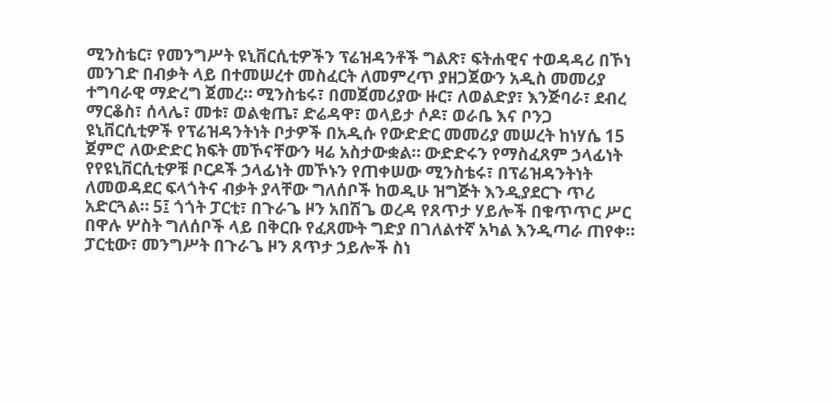ሚንስቴር፣ የመንግሥት ዩኒቨርሲቲዎችን ፕሬዝዳንቶች ግልጽ፣ ፍትሐዊና ተወዳዳሪ በኾነ መንገድ በብቃት ላይ በተመሠረተ መስፈርት ለመምረጥ ያዘጋጀውን አዲስ መመሪያ ተግባራዊ ማድረግ ጀመረ። ሚንስቴሩ፣ በመጀመሪያው ዙር፣ ለወልድያ፣ እንጅባራ፣ ደብረ ማርቆስ፣ ሰላሌ፣ መቱ፣ ወልቂጤ፣ ድሬዳዋ፣ ወላይታ ሶዶ፣ ወራቤ እና ቦንጋ ዩኒቨርሲቲዎች የፕሬዝዳንትነት ቦታዎች በአዲሱ የውድድር መመሪያ መሠረት ከነሃሴ 15 ጀምሮ ለውድድር ክፍት መኾናቸውን ዛሬ አስታውቋል። ውድድሩን የማስፈጸም ኃላፊነት የየዩኒቨርሲቲዎቹ ቦርዶች ኃላፊነት መኾኑን የጠቀሠው ሚንስቴሩ፣ በፕሬዝዳንትነት ለመወዳደር ፍላጎትና ብቃት ያላቸው ግለሰቦች ከወዲሁ ዝግጅት እንዲያደርጉ ጥሪ አድርጓል። 5፤ ጎጎት ፓርቲ፣ በጉራጌ ዞን አበሽጌ ወረዳ የጸጥታ ሃይሎች በቁጥጥር ሥር በዋሉ ሦስት ግለሰቦች ላይ በቅርቡ የፈጸሙት ግድያ በገለልተኛ አካል እንዲጣራ ጠየቀ። ፓርቲው፣ መንግሥት በጉራጌ ዞን ጸጥታ ኃይሎች ስነ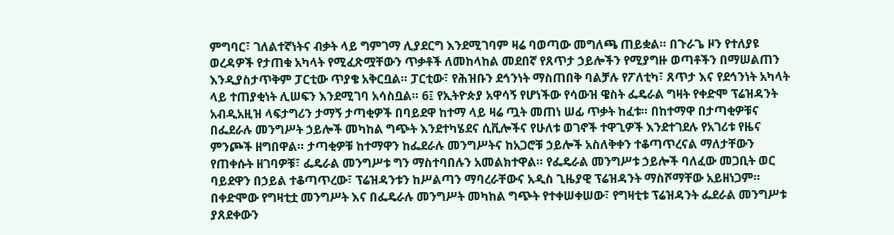ምግባር፣ ገለልተኛነትና ብቃት ላይ ግምገማ ሊያደርግ እንደሚገባም ዛሬ ባወጣው መግለጫ ጠይቋል። በጉራጌ ዞን የተለያዩ ወረዳዎች የታጠቁ አካላት የሚፈጽሟቸውን ጥቃቶች ለመከላከል መደበኛ የጸጥታ ኃይሎችን የሚያግዙ ወጣቶችን በማሠልጠን እንዲያስታጥቅም ፓርቲው ጥያቄ አቅርቧል። ፓርቲው፣ የሕዝቡን ደኅንነት ማስጠበቅ ባልቻሉ የፖለቲካ፣ ጸጥታ እና የደኅንነት አካላት ላይ ተጠያቂነት ሊሠፍን እንደሚገባ አሳስቧል። 6፤ የኢትዮጵያ አዋሳኝ የሆነችው የሳውዝ ዌስት ፌዴራል ግዛት የቀድሞ ፕሬዝዳንት አብዲአዚዝ ላፍታግሪን ታማኝ ታጣቂዎች በባይደዋ ከተማ ላይ ዛሬ ጧት መጠነ ሠፊ ጥቃት ከፈቱ። በከተማዋ በታጣቂዎቹና በፌደራሉ መንግሥት ኃይሎች መካከል ግጭት እንደተካሄደና ሲቪሎችና የሁለቱ ወገኖች ተዋጊዎች እንደተገደሉ የአገሪቱ የዜና ምንጮች ዘግበዋል። ታጣቂዎቹ ከተማዋን ከፌደራሉ መንግሥትና ከአጋሮቹ ኃይሎች አስለቅቀን ተቆጣጥረናል ማለታቸውን የጠቀሱት ዘገባዎቹ፣ ፌዴራል መንግሥቱ ግን ማስተባበሉን አመልክተዋል። የፌዴራል መንግሥቱ ኃይሎች ባለፈው መጋቢት ወር ባይደዋን በኃይል ተቆጣጥረው፣ ፕሬዝዳንቱን ከሥልጣን ማባረራቸውና አዲስ ጊዜያዊ ፕሬዝዳንት ማስሾማቸው አይዘነጋም። በቀድሞው የግዛቲቷ መንግሥት እና በፌዴራሉ መንግሥት መካከል ግጭት የተቀሠቀሠው፣ የግዛቲቱ ፕሬዝዳንት ፌደራል መንግሥቱ ያጸደቀውን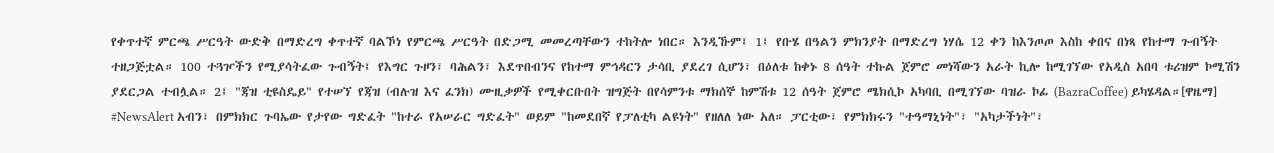የቀጥተኛ ምርጫ ሥርዓት ውድቅ በማድረግ ቀጥተኛ ባልኾነ የምርጫ ሥርዓት በድጋሚ መመረጣቸውን ተከትሎ ነበር። እንዲኹም፤ 1፤ የቡሄ በዓልን ምክንያት በማድረግ ነሃሴ 12 ቀን ከእንጦጦ እስከ ቀበና በነጻ የከተማ ጉብኝት ተዘጋጅቷል። 100 ተጓዦችን የሚያሳትፈው ጉብኝት፤ የእግር ጉዞን፣ ባሕልን፣ እደጥበብንና የከተማ ምኅዳርን ታሳቢ ያደረገ ሲሆን፣ በዕለቱ ከቀኑ 8 ሰዓት ተኩል ጀምሮ መነሻውን አራት ኪሎ ከሚገኘው የአዲስ አበባ ቱሪዝም ኮሚሽን ያደርጋል ተብሏል። 2፤ "ጃዝ ቲዩስዴይ" የተሠኘ የጃዝ (ብሉዝ እና ፈንክ) ሙዚቃዎች የሚቀርቡበት ዝግጅት በየሳምንቱ ማክሰኞ ከምሽቱ 12 ሰዓት ጀምሮ ሜክሲኮ አካባቢ በሚገኘው ባዝራ ኮፊ (BazraCoffee) ይካሄዳል።[ዋዜማ]
#NewsAlert አብን፣ በምክክር ጉባኤው የታየው ግድፈት "ከተራ የአሠራር ግድፈት" ወይም "ከመደበኛ የፓለቲካ ልዩነት" የዘለለ ነው አለ። ፓርቲው፣ የምክክሩን "ተዓማኒነት"፣ "አካታችነት"፣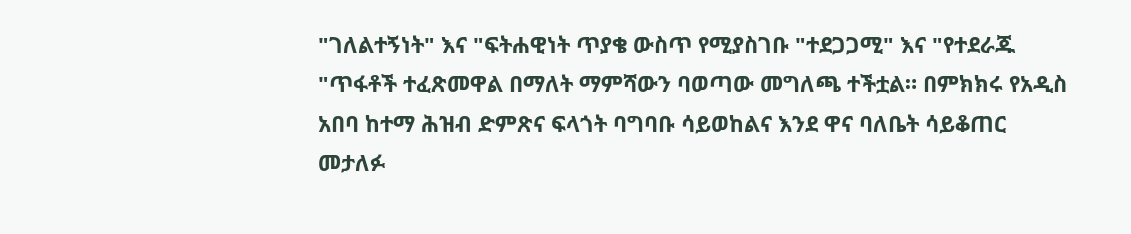"ገለልተኝነት" እና "ፍትሐዊነት ጥያቄ ውስጥ የሚያስገቡ "ተደጋጋሚ" እና "የተደራጁ "ጥፋቶች ተፈጽመዋል በማለት ማምሻውን ባወጣው መግለጫ ተችቷል። በምክክሩ የአዲስ አበባ ከተማ ሕዝብ ድምጽና ፍላጎት ባግባቡ ሳይወከልና እንደ ዋና ባለቤት ሳይቆጠር መታለፉ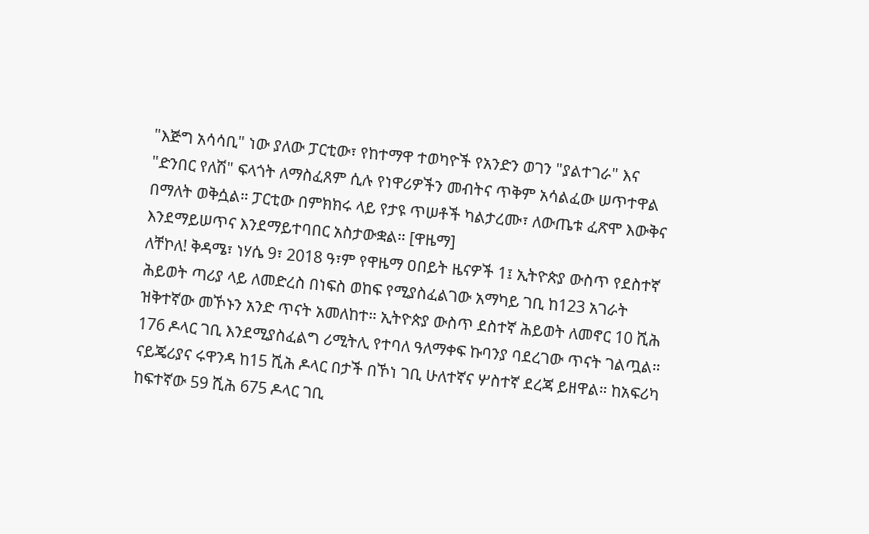"እጅግ አሳሳቢ" ነው ያለው ፓርቲው፣ የከተማዋ ተወካዮች የአንድን ወገን "ያልተገራ" እና "ድንበር የለሽ" ፍላጎት ለማስፈጸም ሲሉ የነዋሪዎችን መብትና ጥቅም አሳልፈው ሠጥተዋል በማለት ወቅሷል። ፓርቲው በምክክሩ ላይ የታዩ ጥሠቶች ካልታረሙ፣ ለውጤቱ ፈጽሞ እውቅና እንደማይሠጥና እንደማይተባበር አስታውቋል። [ዋዜማ]
ለቸኮለ! ቅዳሜ፣ ነሃሴ 9፣ 2018 ዓ፣ም የዋዜማ ዐበይት ዜናዎች 1፤ ኢትዮጵያ ውስጥ የደስተኛ ሕይወት ጣሪያ ላይ ለመድረስ በነፍስ ወከፍ የሚያስፈልገው አማካይ ገቢ ከ123 አገራት ዝቅተኛው መኾኑን አንድ ጥናት አመለከተ። ኢትዮጵያ ውስጥ ደስተኛ ሕይወት ለመኖር 10 ሺሕ 176 ዶላር ገቢ እንደሚያስፈልግ ሪሚትሊ የተባለ ዓለማቀፍ ኩባንያ ባደረገው ጥናት ገልጧል። ናይጄሪያና ሩዋንዳ ከ15 ሺሕ ዶላር በታች በኾነ ገቢ ሁለተኛና ሦስተኛ ደረጃ ይዘዋል። ከአፍሪካ ከፍተኛው 59 ሺሕ 675 ዶላር ገቢ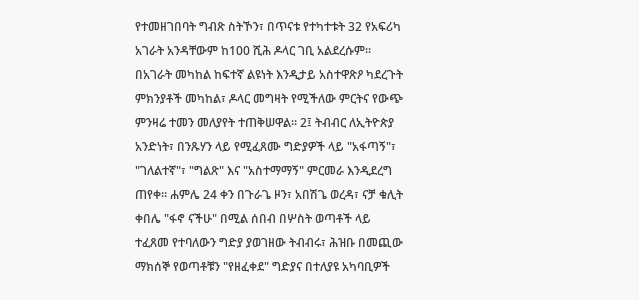የተመዘገበባት ግብጽ ስትኾን፣ በጥናቱ የተካተቱት 32 የአፍሪካ አገራት አንዳቸውም ከ100 ሺሕ ዶላር ገቢ አልደረሱም። በአገራት መካከል ከፍተኛ ልዩነት እንዲታይ አስተዋጽዖ ካደረጉት ምክንያቶች መካከል፣ ዶላር መግዛት የሚችለው ምርትና የውጭ ምንዛሬ ተመን መለያየት ተጠቅሠዋል። 2፤ ትብብር ለኢትዮጵያ አንድነት፣ በንጹሃን ላይ የሚፈጸሙ ግድያዎች ላይ "አፋጣኝ"፣ "ገለልተኛ"፣ "ግልጽ" እና "አስተማማኝ" ምርመራ እንዲደረግ ጠየቀ። ሐምሌ 24 ቀን በጉራጌ ዞን፣ አበሽጌ ወረዳ፣ ናቻ ቁሊት ቀበሌ "ፋኖ ናችሁ" በሚል ሰበብ በሦስት ወጣቶች ላይ ተፈጸመ የተባለውን ግድያ ያወገዘው ትብብሩ፣ ሕዝቡ በመጪው ማክሰኞ የወጣቶቹን "የዘፈቀደ" ግድያና በተለያዩ አካባቢዎች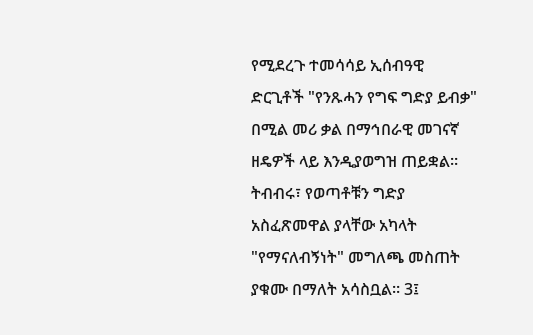የሚደረጉ ተመሳሳይ ኢሰብዓዊ ድርጊቶች "የንጹሓን የግፍ ግድያ ይብቃ" በሚል መሪ ቃል በማኅበራዊ መገናኛ ዘዴዎች ላይ እንዲያወግዝ ጠይቋል። ትብብሩ፣ የወጣቶቹን ግድያ አስፈጽመዋል ያላቸው አካላት "የማናለብኝነት" መግለጫ መስጠት ያቁሙ በማለት አሳስቧል። 3፤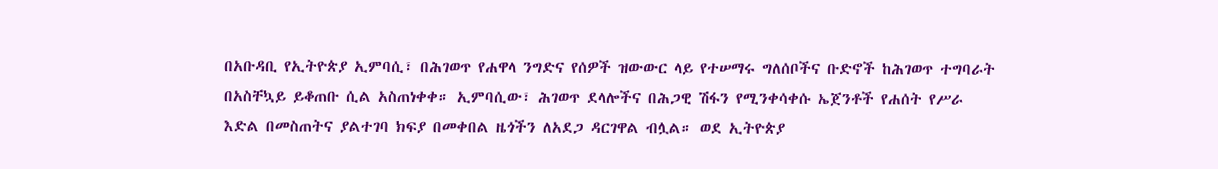በአቡዳቢ የኢትዮጵያ ኢምባሲ፣ በሕገወጥ የሐዋላ ንግድና የሰዎች ዝውውር ላይ የተሠማሩ ግለሰቦችና ቡድኖች ከሕገወጥ ተግባራት በአስቸኳይ ይቆጠቡ ሲል አስጠነቀቀ። ኢምባሲው፣ ሕገወጥ ደላሎችና በሕጋዊ ሽፋን የሚንቀሳቀሱ ኤጀንቶች የሐሰት የሥራ እድል በመስጠትና ያልተገባ ክፍያ በመቀበል ዜጎችን ለአደጋ ዳርገዋል ብሏል። ወደ ኢትዮጵያ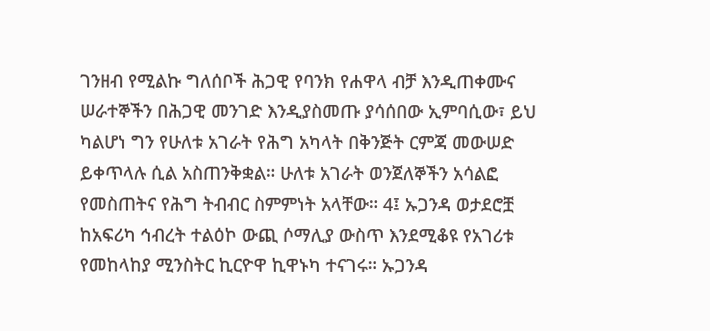ገንዘብ የሚልኩ ግለሰቦች ሕጋዊ የባንክ የሐዋላ ብቻ እንዲጠቀሙና ሠራተኞችን በሕጋዊ መንገድ እንዲያስመጡ ያሳሰበው ኢምባሲው፣ ይህ ካልሆነ ግን የሁለቱ አገራት የሕግ አካላት በቅንጅት ርምጃ መውሠድ ይቀጥላሉ ሲል አስጠንቅቋል። ሁለቱ አገራት ወንጀለኞችን አሳልፎ የመስጠትና የሕግ ትብብር ስምምነት አላቸው። 4፤ ኡጋንዳ ወታደሮቿ ከአፍሪካ ኅብረት ተልዕኮ ውጪ ሶማሊያ ውስጥ እንደሚቆዩ የአገሪቱ የመከላከያ ሚንስትር ኪርዮዋ ኪዋኑካ ተናገሩ። ኡጋንዳ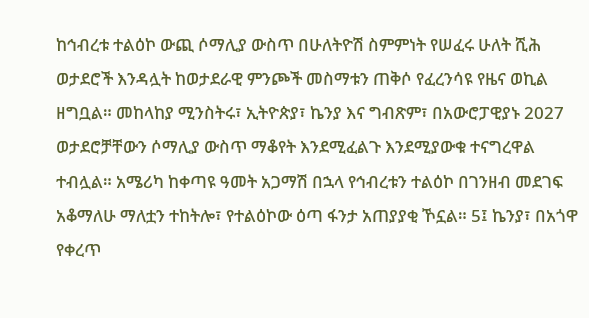ከኅብረቱ ተልዕኮ ውጪ ሶማሊያ ውስጥ በሁለትዮሽ ስምምነት የሠፈሩ ሁለት ሺሕ ወታደሮች እንዳሏት ከወታደራዊ ምንጮች መስማቱን ጠቅሶ የፈረንሳዩ የዜና ወኪል ዘግቧል። መከላከያ ሚንስትሩ፣ ኢትዮጵያ፣ ኬንያ እና ግብጽም፣ በአውሮፓዊያኑ 2027 ወታደሮቻቸውን ሶማሊያ ውስጥ ማቆየት እንደሚፈልጉ እንደሚያውቁ ተናግረዋል ተብሏል። አሜሪካ ከቀጣዩ ዓመት አጋማሽ በኋላ የኅብረቱን ተልዕኮ በገንዘብ መደገፍ አቆማለሁ ማለቷን ተከትሎ፣ የተልዕኮው ዕጣ ፋንታ አጠያያቂ ኾኗል። 5፤ ኬንያ፣ በአጎዋ የቀረጥ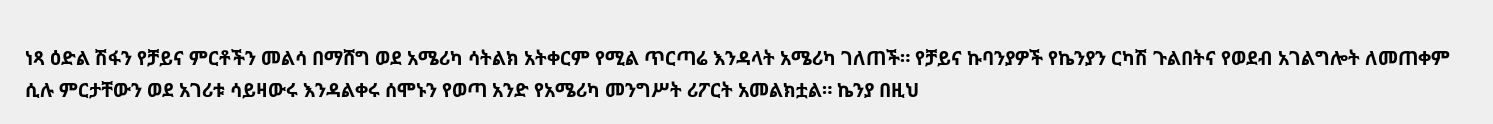ነጻ ዕድል ሽፋን የቻይና ምርቶችን መልሳ በማሸግ ወደ አሜሪካ ሳትልክ አትቀርም የሚል ጥርጣሬ እንዳላት አሜሪካ ገለጠች። የቻይና ኩባንያዎች የኬንያን ርካሽ ጉልበትና የወደብ አገልግሎት ለመጠቀም ሲሉ ምርታቸውን ወደ አገሪቱ ሳይዛውሩ እንዳልቀሩ ሰሞኑን የወጣ አንድ የአሜሪካ መንግሥት ሪፖርት አመልክቷል። ኬንያ በዚህ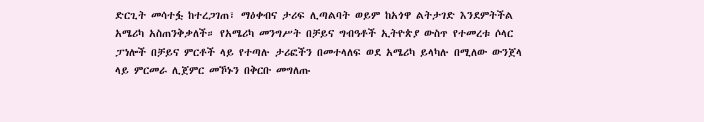ድርጊት መሳተፏ ከተረጋገጠ፣ ማዕቀብና ታሪፍ ሊጣልባት ወይም ከአጎዋ ልትታገድ እንደምትችል አሜሪካ አስጠንቅቃለች። የአሜሪካ መንግሥት በቻይና ግብዓቶች ኢትዮጵያ ውስጥ የተመረቱ ሶላር ፓነሎች በቻይና ምርቶች ላይ የተጣሉ ታሪፎችን በመተላለፍ ወደ አሜሪካ ይላካሉ በሚለው ውንጀላ ላይ ምርመራ ሊጀምር መኾኑን በቅርቡ መግለጡ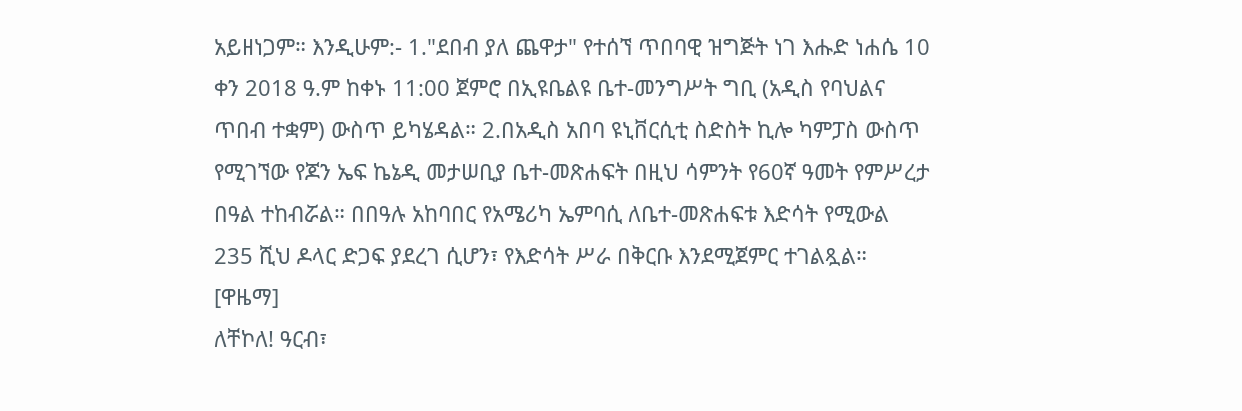አይዘነጋም። እንዲሁም:- 1."ደበብ ያለ ጨዋታ" የተሰኘ ጥበባዊ ዝግጅት ነገ እሑድ ነሐሴ 10 ቀን 2018 ዓ.ም ከቀኑ 11:00 ጀምሮ በኢዩቤልዩ ቤተ-መንግሥት ግቢ (አዲስ የባህልና ጥበብ ተቋም) ውስጥ ይካሄዳል። 2.በአዲስ አበባ ዩኒቨርሲቲ ስድስት ኪሎ ካምፓስ ውስጥ የሚገኘው የጆን ኤፍ ኬኔዲ መታሠቢያ ቤተ-መጽሐፍት በዚህ ሳምንት የ60ኛ ዓመት የምሥረታ በዓል ተከብሯል። በበዓሉ አከባበር የአሜሪካ ኤምባሲ ለቤተ-መጽሐፍቱ እድሳት የሚውል 235 ሺህ ዶላር ድጋፍ ያደረገ ሲሆን፣ የእድሳት ሥራ በቅርቡ እንደሚጀምር ተገልጿል። [ዋዜማ]
ለቸኮለ! ዓርብ፣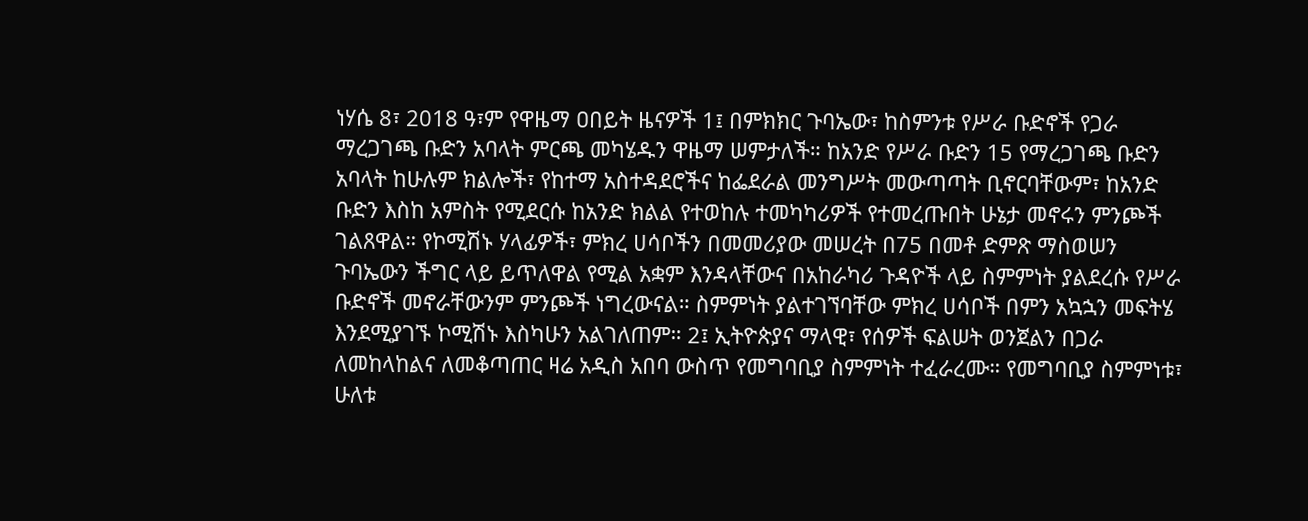ነሃሴ 8፣ 2018 ዓ፣ም የዋዜማ ዐበይት ዜናዎች 1፤ በምክክር ጉባኤው፣ ከስምንቱ የሥራ ቡድኖች የጋራ ማረጋገጫ ቡድን አባላት ምርጫ መካሄዱን ዋዜማ ሠምታለች። ከአንድ የሥራ ቡድን 15 የማረጋገጫ ቡድን አባላት ከሁሉም ክልሎች፣ የከተማ አስተዳደሮችና ከፌደራል መንግሥት መውጣጣት ቢኖርባቸውም፣ ከአንድ ቡድን እስከ አምስት የሚደርሱ ከአንድ ክልል የተወከሉ ተመካካሪዎች የተመረጡበት ሁኔታ መኖሩን ምንጮች ገልጸዋል። የኮሚሽኑ ሃላፊዎች፣ ምክረ ሀሳቦችን በመመሪያው መሠረት በ75 በመቶ ድምጽ ማስወሠን ጉባኤውን ችግር ላይ ይጥለዋል የሚል አቋም እንዳላቸውና በአከራካሪ ጉዳዮች ላይ ስምምነት ያልደረሱ የሥራ ቡድኖች መኖራቸውንም ምንጮች ነግረውናል። ስምምነት ያልተገኘባቸው ምክረ ሀሳቦች በምን አኳኋን መፍትሄ እንደሚያገኙ ኮሚሽኑ እስካሁን አልገለጠም። 2፤ ኢትዮጵያና ማላዊ፣ የሰዎች ፍልሠት ወንጀልን በጋራ ለመከላከልና ለመቆጣጠር ዛሬ አዲስ አበባ ውስጥ የመግባቢያ ስምምነት ተፈራረሙ። የመግባቢያ ስምምነቱ፣ ሁለቱ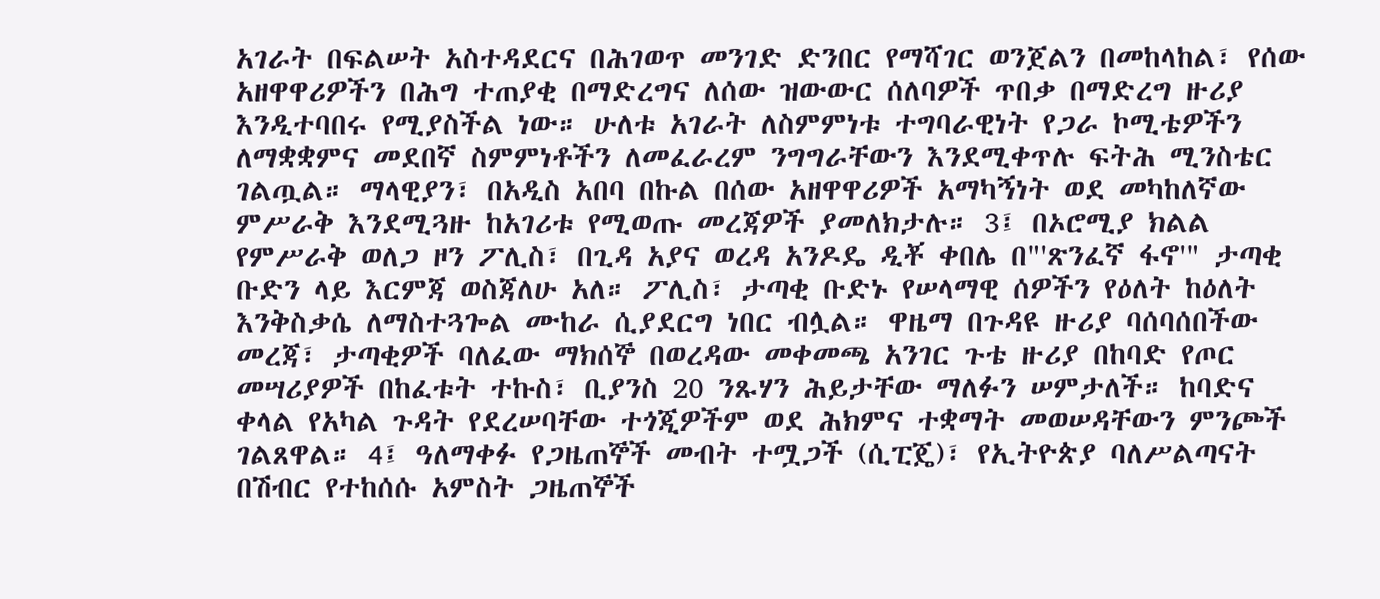አገራት በፍልሠት አስተዳደርና በሕገወጥ መንገድ ድንበር የማሻገር ወንጀልን በመከላከል፣ የሰው አዘዋዋሪዎችን በሕግ ተጠያቂ በማድረግና ለሰው ዝውውር ሰለባዎች ጥበቃ በማድረግ ዙሪያ እንዲተባበሩ የሚያስችል ነው። ሁለቱ አገራት ለስምምነቱ ተግባራዊነት የጋራ ኮሚቴዎችን ለማቋቋምና መደበኛ ስምምነቶችን ለመፈራረም ንግግራቸውን እንደሚቀጥሉ ፍትሕ ሚንስቴር ገልጧል። ማላዊያን፣ በአዲስ አበባ በኩል በሰው አዘዋዋሪዎች አማካኝነት ወደ መካከለኛው ምሥራቅ እንደሚጓዙ ከአገሪቱ የሚወጡ መረጃዎች ያመለክታሉ። 3፤ በኦሮሚያ ክልል የምሥራቅ ወለጋ ዞን ፖሊስ፣ በጊዳ አያና ወረዳ አንዶዴ ዲቾ ቀበሌ በ"'ጽንፈኛ ፋኖ'" ታጣቂ ቡድን ላይ እርምጃ ወስጃለሁ አለ። ፖሊስ፣ ታጣቂ ቡድኑ የሠላማዊ ሰዎችን የዕለት ከዕለት እንቅስቃሴ ለማስተጓጐል ሙከራ ሲያደርግ ነበር ብሏል። ዋዜማ በጉዳዩ ዙሪያ ባሰባሰበችው መረጃ፣ ታጣቂዎች ባለፈው ማክሰኞ በወረዳው መቀመጫ አንገር ጉቴ ዙሪያ በከባድ የጦር መሣሪያዎች በከፈቱት ተኩስ፣ ቢያንስ 20 ንጹሃን ሕይታቸው ማለፉን ሠምታለች። ከባድና ቀላል የአካል ጉዳት የደረሠባቸው ተጎጂዎችም ወደ ሕክምና ተቋማት መወሠዳቸውን ምንጮች ገልጸዋል። 4፤ ዓለማቀፉ የጋዜጠኞች መብት ተሟጋች (ሲፒጄ)፣ የኢትዮጵያ ባለሥልጣናት በሽብር የተከሰሱ አምስት ጋዜጠኞች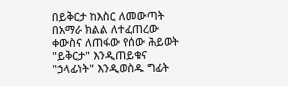በይቅርታ ከእስር ለመውጣት በአማራ ክልል ለተፈጠረው ቀውስና ለጠፋው የሰው ሕይወት "ይቅርታ" እንዲጠይቁና "ኃላፊነት" እንዲወስዱ ግፊት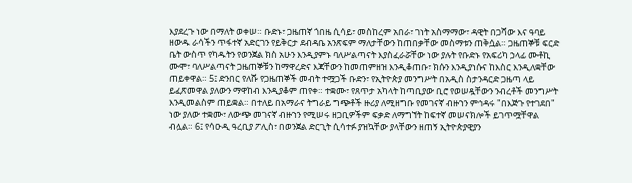እያደረጉ ነው በማለት ወቀሠ። ቡድኑ፣ ጋዜጠኛ ጎበዜ ሲሳይ፣ መስከረም አበራ፣ ገነት አስማማው፣ ዳዊት በጋሻው እና ዓባይ ዘውዱ ራሳችን ጥፋተኛ አድርገን የይቅርታ ደብዳቤ አንጽፍም ማለታቸውን ከጠበቃቸው መስማቱን ጠቅሷል። ጋዜጠኞቹ ፍርድ ቤት ውስጥ የካዱትን የወንጀል ክስ አሁን እንዲያምኑ ባለሥልጣናት እያስፈራሯቸው ነው ያሉት የቡድኑ የአፍሪካ ኃላፊ ሙቶኪ ሙሞ፣ ባለሥልጣናት ጋዜጠኞቹን ከማዋረድና እጃቸውን ከመጠምዘዝ እንዲቆጠቡ፣ ክሱን እንዲያነሱና ከእስር እንዲለቋቸው ጠይቀዋል። 5፤ ድንበር የለሹ የጋዜጠኞች መብት ተሟጋች ቡድን፣ የኢትዮጵያ መንግሥት በአዲስ ስታንዳርድ ጋዜጣ ላይ ይፈጽመዋል ያለውን ማዋከብ እንዲያቆም ጠየቀ። ተቋሙ፣ የጸጥታ አካላት ከጣቢያው ቢሮ የወሠዷቸውን ንብረቶች መንግሥት እንዲመልስም ጠይቋል። በተለይ በአማራና ትግራይ ግጭቶች ዙሪያ ለሚዘግቡ የመገናኛ ብዙኀን ምኅዳሩ "በእጅጉ የተገደበ" ነው ያለው ተቋሙ፣ ለውጭ መገናኛ ብዙኀን የሚሠሩ ዘጋቢዎችም ፍቃድ ለማግኘት ከፍተኛ መሠናክሎች ይገጥሟቸዋል ብሏል። 6፤ የሳዑዲ ዓረቢያ ፖሊስ፣ በወንጀል ድርጊት ሲሳተፉ ያዝኳቸው ያላቸውን ዘጠኝ ኢትዮጵያዊያን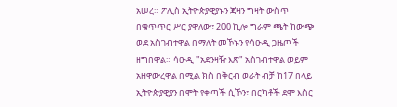አሠረ። ፖሊስ ኢትዮጵያዊያኑን ጃዛን ግዛት ውስጥ በቁጥጥር ሥር ያዋለው፣ 200 ኪሎ ግራም ጫት ከውጭ ወደ አስገብተዋል በማለት መኾኑን የሳዑዲ ጋዜጦች ዘግበዋል። ሳዑዲ "አደንዛዥ እጽ" አስገብተዋል ወይም አዘዋውረዋል በሚል ክስ በቅርብ ወራት ብቻ ከ17 በላይ ኢትዮጵያዊያን በሞት የቀጣች ሲኾን፣ በርካቶች ደሞ እስር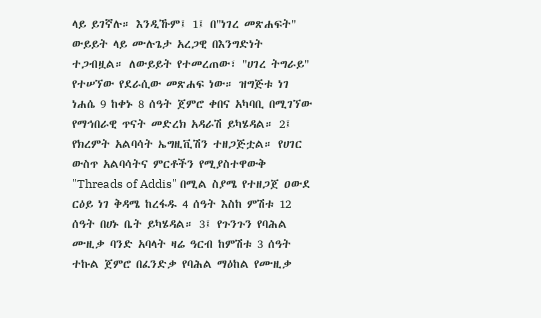ላይ ይገኛሉ። እንዲኹም፤ 1፤ በ"ነገረ መጽሐፍት" ውይይት ላይ ሙሉጌታ አረጋዊ በእንግድነት ተጋብዟል። ለውይይት የተመረጠው፣ "ሀገረ ትግራይ" የተሠኘው የደራሲው መጽሐፍ ነው። ዝግጅቱ ነገ ነሐሴ 9 ከቀኑ 8 ሰዓት ጀምሮ ቀበና አካባቢ በሚገኘው የማኅበራዊ ጥናት መድረክ አዳራሽ ይካሄዳል። 2፤ የክረምት አልባሳት ኤግዚቪሽን ተዘጋጅቷል። የሀገር ውስጥ አልባሳትና ምርቶችን የሚያስተዋውቅ "Threads of Addis" በሚል ስያሜ የተዘጋጀ ዐውደ ርዕይ ነገ ቅዳሜ ከረፋዱ 4 ሰዓት እስከ ምሽቱ 12 ሰዓት በሀኑ ቤት ይካሄዳል። 3፤ የጉንጉን የባሕል ሙዚቃ ባንድ አባላት ዛሬ ዓርብ ከምሽቱ 3 ሰዓት ተኩል ጀምሮ በፈንድቃ የባሕል ማዕከል የሙዚቃ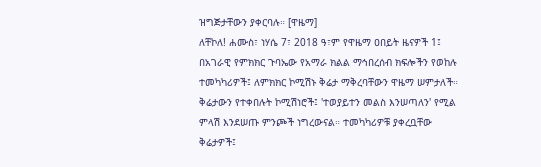ዝግጅታቸውን ያቀርባሉ። [ዋዜማ]
ለቸኮለ! ሐሙስ፣ ነሃሴ 7፣ 2018 ዓ፣ም የዋዜማ ዐበይት ዜናዎች 1፤ በአገራዊ የምክክር ጉባኤው የአማራ ክልል ማኅበረሰብ ክፍሎችን የወከሉ ተመካካሪዎች፤ ለምክክር ኮሚሽኑ ቅሬታ ማቅረባቸውን ዋዜማ ሠምታለች። ቅሬታውን የተቀበሉት ኮሚሽነሮች፤ 'ተወያይተን መልስ እንሠጣለን' የሚል ምላሽ እንደሠጡ ምንጮች ነግረውናል። ተመካካሪዎቹ ያቀረቧቸው ቅሬታዎች፤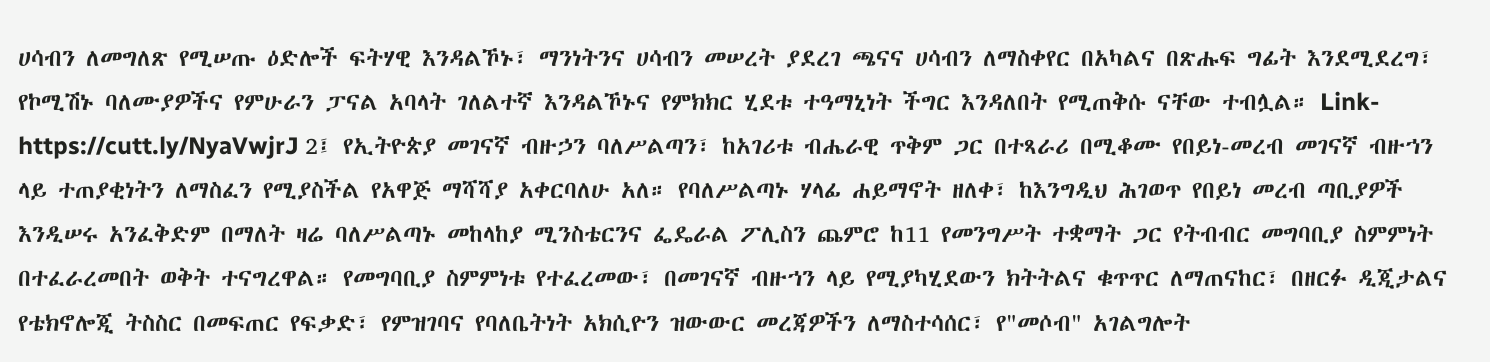ሀሳብን ለመግለጽ የሚሠጡ ዕድሎች ፍትሃዊ እንዳልኾኑ፣ ማንነትንና ሀሳብን መሠረት ያደረገ ጫናና ሀሳብን ለማስቀየር በአካልና በጽሑፍ ግፊት እንደሚደረግ፣ የኮሚሽኑ ባለሙያዎችና የምሁራን ፓናል አባላት ገለልተኛ እንዳልኾኑና የምክክር ሂደቱ ተዓማኒነት ችግር እንዳለበት የሚጠቅሱ ናቸው ተብሏል። Link- https://cutt.ly/NyaVwjrJ 2፤ የኢትዮጵያ መገናኛ ብዙኃን ባለሥልጣን፣ ከአገሪቱ ብሔራዊ ጥቅም ጋር በተጻራሪ በሚቆሙ የበይነ-መረብ መገናኛ ብዙኀን ላይ ተጠያቂነትን ለማስፈን የሚያስችል የአዋጅ ማሻሻያ አቀርባለሁ አለ። የባለሥልጣኑ ሃላፊ ሐይማኖት ዘለቀ፣ ከእንግዲህ ሕገወጥ የበይነ መረብ ጣቢያዎች እንዲሠሩ አንፈቅድም በማለት ዛሬ ባለሥልጣኑ መከላከያ ሚንስቴርንና ፌዴራል ፖሊስን ጨምሮ ከ11 የመንግሥት ተቋማት ጋር የትብብር መግባቢያ ስምምነት በተፈራረመበት ወቅት ተናግረዋል። የመግባቢያ ስምምነቱ የተፈረመው፣ በመገናኛ ብዙኀን ላይ የሚያካሂደውን ክትትልና ቁጥጥር ለማጠናከር፣ በዘርፉ ዲጂታልና የቴክኖሎጂ ትስስር በመፍጠር የፍቃድ፣ የምዝገባና የባለቤትነት አክሲዮን ዝውውር መረጃዎችን ለማስተሳሰር፣ የ"መሶብ" አገልግሎት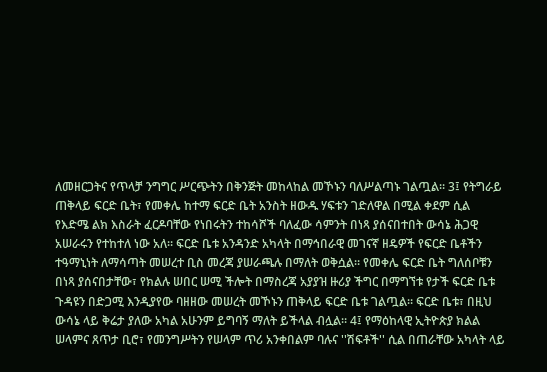ለመዘርጋትና የጥላቻ ንግግር ሥርጭትን በቅንጅት መከላከል መኾኑን ባለሥልጣኑ ገልጧል። 3፤ የትግራይ ጠቅላይ ፍርድ ቤት፣ የመቀሌ ከተማ ፍርድ ቤት አንስት ዘውዱ ሃፍቱን ገድለዋል በሚል ቀደም ሲል የእድሜ ልክ እስራት ፈርዶባቸው የነበሩትን ተከሳሾች ባለፈው ሳምንት በነጻ ያሰናበተበት ውሳኔ ሕጋዊ አሠራሩን የተከተለ ነው አለ። ፍርድ ቤቱ አንዳንድ አካላት በማኅበራዊ መገናኛ ዘዴዎች የፍርድ ቤቶችን ተዓማኒነት ለማሳጣት መሠረተ ቢስ መረጃ ያሠራጫሉ በማለት ወቅሷል። የመቀሌ ፍርድ ቤት ግለሰቦቹን በነጻ ያሰናበታቸው፣ የክልሉ ሠበር ሠሚ ችሎት በማስረጃ አያያዝ ዙሪያ ችግር በማግኘቱ የታች ፍርድ ቤቱ ጉዳዩን በድጋሚ እንዲያየው ባዘዘው መሠረት መኾኑን ጠቅላይ ፍርድ ቤቱ ገልጧል። ፍርድ ቤቱ፣ በዚህ ውሳኔ ላይ ቅሬታ ያለው አካል አሁንም ይግባኝ ማለት ይችላል ብሏል። 4፤ የማዕከላዊ ኢትዮጵያ ክልል ሠላምና ጸጥታ ቢሮ፣ የመንግሥትን የሠላም ጥሪ አንቀበልም ባሉና ''ሽፍቶች'' ሲል በጠራቸው አካላት ላይ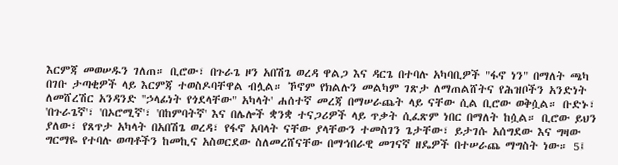እርምጃ መወሠዱን ገለጠ። ቢሮው፣ በጉራጌ ዞን አበሽጌ ወረዳ ዋልጋ እና ዳርጌ በተባሉ አካባቢዎች "ፋኖ ነን" በማለት ጫካ በገቡ ታጣቂዎች ላይ እርምጃ ተወስዶባቸዋል ብሏል። ኾኖም የክልሉን መልካም ገጽታ ለማጠልሸትና የሕዝቦችን አንድነት ለመሸረሽር አንዳንድ ''ኃላፊነት የጎደላቸው" አካላት' ሐሰተኛ መረጃ በማሠራጨት ላይ ናቸው ሲል ቢሮው ወቅሷል። ቡድኑ፣ 'በጉራጌኛ'፣ 'በኦሮሚኛ'፣ 'በከምባትኛ' እና በሌሎች ቋንቋ ተናጋሪዎች ላይ ጥቃት ሲፈጽም ነበር በማለት ከሷል። ቢሮው ይህን ያለው፣ የጸጥታ አካላት በአበሽጌ ወረዳ፣ የፋኖ አባላት ናቸው ያላቸውን ተመስገን ጌታቸው፣ ይታገሱ አሰግደው እና ግዛው ግርማዬ የተባሉ ወጣቶችን ከመኪና አስወርደው ስለመረሸናቸው በማኅበራዊ መገናኛ ዘዴዎች በተሠራጨ ማግስት ነው። 5፤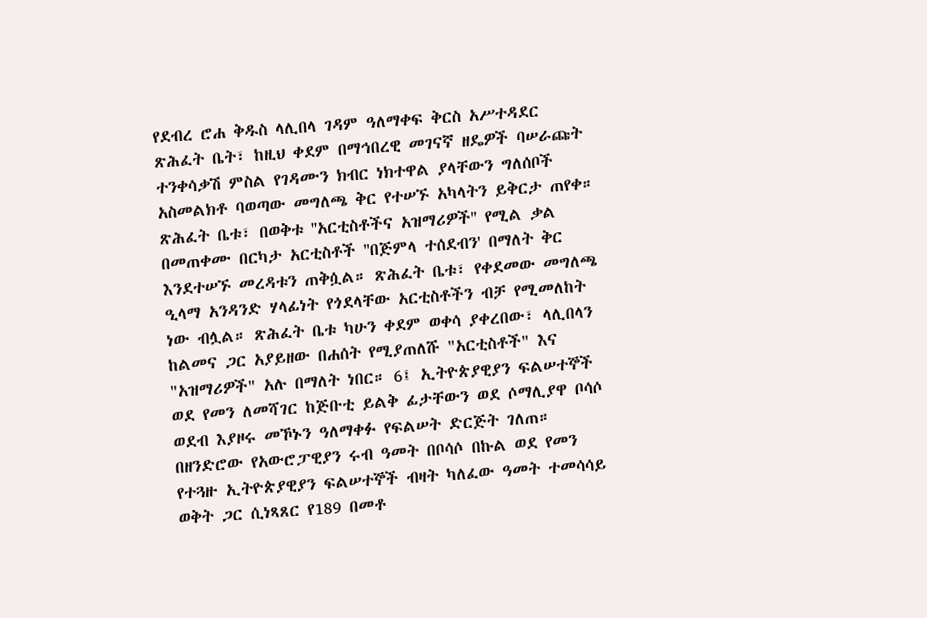የደብረ ሮሐ ቅዱስ ላሊበላ ገዳም ዓለማቀፍ ቅርስ አሥተዳደር ጽሕፈት ቤት፣ ከዚህ ቀደም በማኅበረዊ መገናኛ ዘዴዎች ባሠራጩት ተንቀሳቃሽ ምስል የገዳሙን ክብር ነክተዋል ያላቸውን ግለሰቦች አስመልክቶ ባወጣው መግለጫ ቅር የተሠኙ አካላትን ይቅርታ ጠየቀ። ጽሕፈት ቤቱ፣ በወቅቱ ''አርቲስቶችና አዝማሪዎች'' የሚል ቃል በመጠቀሙ በርካታ አርቲስቶች ''በጅምላ ተሰደብን' በማለት ቅር እንደተሠኙ መረዳቱን ጠቅሷል። ጽሕፈት ቤቱ፣ የቀደመው መግለጫ ዒላማ አንዳንድ ሃላፊነት የጎደላቸው አርቲስቶችን ብቻ የሚመለከት ነው ብሏል። ጽሕፈት ቤቱ ካሁን ቀደም ወቀሳ ያቀረበው፣ ላሊበላን ከልመና ጋር አያይዘው በሐሰት የሚያጠለሹ "አርቲስቶች" እና "አዝማሪዎች" አሉ በማለት ነበር። 6፤ ኢትዮጵያዊያን ፍልሠተኞች ወደ የመን ለመሻገር ከጅቡቲ ይልቅ ፊታቸውን ወደ ሶማሊያዋ ቦሳሶ ወደብ እያዞሩ መኾኑን ዓለማቀፉ የፍልሠት ድርጅት ገለጠ። በዘንድሮው የአውሮፓዊያን ሩብ ዓመት በቦሳሶ በኩል ወደ የመን የተጓዙ ኢትዮጵያዊያን ፍልሠተኞች ብዛት ካለፈው ዓመት ተመሳሳይ ወቅት ጋር ሲነጻጸር የ189 በመቶ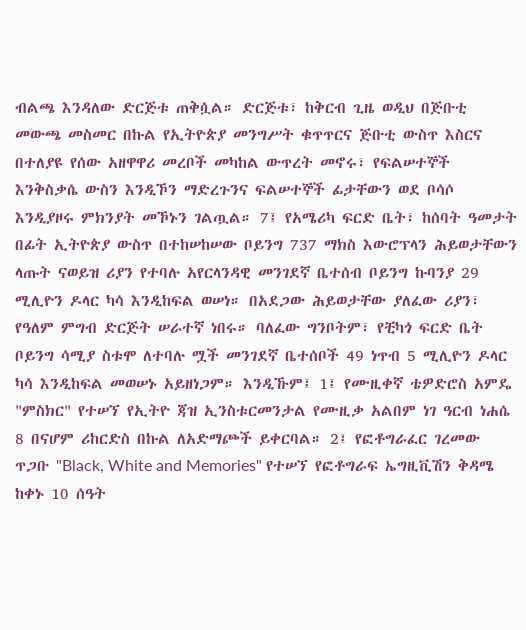ብልጫ እንዳለው ድርጅቱ ጠቅሷል። ድርጅቱ፣ ከቅርብ ጊዜ ወዲህ በጅቡቲ መውጫ መስመር በኩል የኢትዮጵያ መንግሥት ቁጥጥርና ጅቡቲ ውስጥ እስርና በተለያዩ የሰው አዘዋዋሪ መረቦች መካከል ውጥረት መኖሩ፣ የፍልሠተኞች እንቅስቃሴ ውስን እንዲኾን ማድረጉንና ፍልሠተኞች ፊታቸውን ወደ ቦሳሶ እንዲያዞሩ ምክንያት መኾኑን ገልጧል። 7፤ የአሜሪካ ፍርድ ቤት፣ ከሰባት ዓመታት በፊት ኢትዮጵያ ውስጥ በተከሠከሠው ቦይንግ 737 ማክስ እውሮፕላን ሕይወታቸውን ላጡት ናወይዝ ሪያን የተባሉ አየርላንዳዊ መንገደኛ ቤተሰብ ቦይንግ ኩባንያ 29 ሚሊዮን ዶላር ካሳ እንዲከፍል ወሠነ። በአደጋው ሕይወታቸው ያለፈው ሪያን፣ የዓለም ምግብ ድርጅት ሠራተኛ ነበሩ። ባለፈው ግንቦትም፣ የቺካጎ ፍርድ ቤት ቦይንግ ሳሚያ ስቱሞ ለተባሉ ሟች መንገደኛ ቤተሰቦች 49 ነጥብ 5 ሚሊዮን ዶላር ካሳ እንዲከፍል መወሠኑ አይዘነጋም። እንዲኹም፤ 1፤ የሙዚቀኛ ቴዎድሮስ አምዴ "ምስክር" የተሠኘ የኢትዮ ጃዝ ኢንስቱርመንታል የሙዚቃ አልበም ነገ ዓርብ ነሐሴ 8 በናሆም ሪከርድስ በኩል ለአድማጮች ይቀርባል። 2፤ የፎቶግራፈር ገረመው ጥጋቡ "Black, White and Memories" የተሠኘ የፎቶግራፍ ኤግዚቪሽን ቅዳሜ ከቀኑ 10 ሰዓት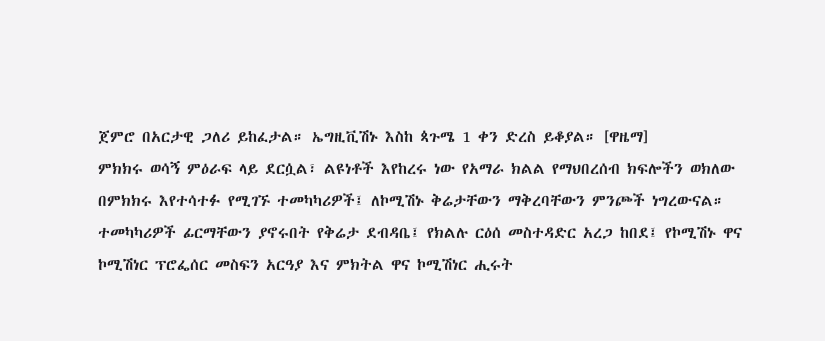ጀምሮ በአርታዊ ጋለሪ ይከፈታል። ኤግዚቪሽኑ እስከ ጳጉሜ 1 ቀን ድረስ ይቆያል። [ዋዜማ]
ምክክሩ ወሳኝ ምዕራፍ ላይ ደርሷል፣ ልዩነቶች እየከረሩ ነው የአማራ ክልል የማህበረሰብ ክፍሎችን ወክለው በምክክሩ እየተሳተፉ የሚገኙ ተመካካሪዎች፤ ለኮሚሽኑ ቅሬታቸውን ማቅረባቸውን ምንጮች ነግረውናል። ተመካካሪዎች ፊርማቸውን ያኖሩበት የቅሬታ ደብዳቤ፤ የክልሉ ርዕሰ መስተዳድር አረጋ ከበደ፤ የኮሚሽኑ ዋና ኮሚሽነር ፕሮፌሰር መስፍን አርዓያ እና ምክትል ዋና ኮሚሽነር ሒሩት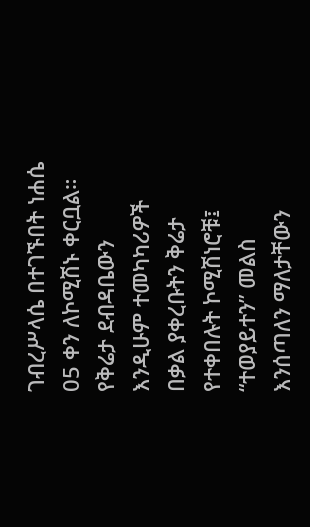ገብረሥላሴ በተገኙበት ነሐሴ 05 ቀን ለኮሚሽኑ ቀርቧል። የቅሬታ ደብዳቤውን እንዲሁም ተመካካሪዎች በቃል ያቀረቡትን ቅሬታ የተቀበሉት ኮሚሽነሮቹ፤ “ተወያይተን” መልስ እንሰጣለን ማለታቸውን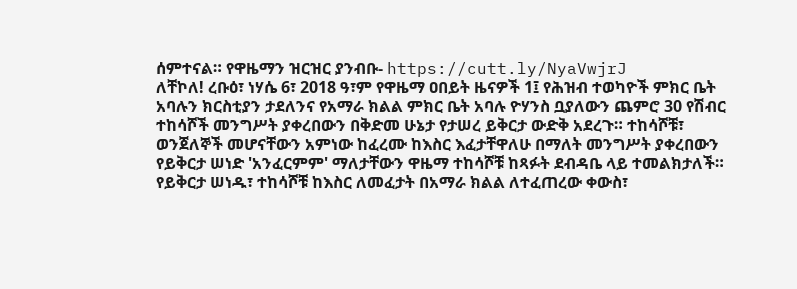ሰምተናል። የዋዜማን ዝርዝር ያንብቡ- https://cutt.ly/NyaVwjrJ
ለቸኮለ! ረቡዕ፣ ነሃሴ 6፣ 2018 ዓ፣ም የዋዜማ ዐበይት ዜናዎች 1፤ የሕዝብ ተወካዮች ምክር ቤት አባሉን ክርስቲያን ታደለንና የአማራ ክልል ምክር ቤት አባሉ ዮሃንስ ቧያለውን ጨምሮ 30 የሽብር ተከሳሾች መንግሥት ያቀረበውን በቅድመ ሁኔታ የታሠረ ይቅርታ ውድቅ አደረጉ። ተከሳሾቹ፣ ወንጀለኞች መሆናቸውን አምነው ከፈረሙ ከእስር እፈታቸዋለሁ በማለት መንግሥት ያቀረበውን የይቅርታ ሠነድ 'አንፈርምም' ማለታቸውን ዋዜማ ተከሳሾቹ ከጻፉት ደብዳቤ ላይ ተመልክታለች። የይቅርታ ሠነዱ፣ ተከሳሾቹ ከእስር ለመፈታት በአማራ ክልል ለተፈጠረው ቀውስ፣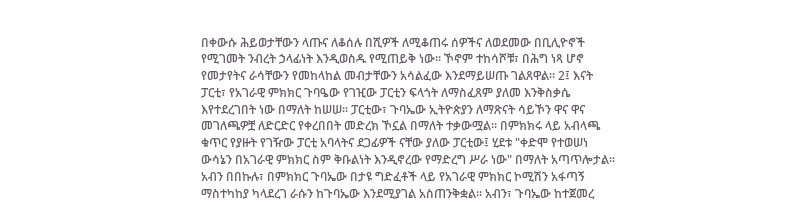በቀውሱ ሕይወታቸውን ላጡና ለቆሰሉ በሺዎች ለሚቆጠሩ ሰዎችና ለወደመው በቢሊዮኖች የሚገመት ንብረት ኃላፊነት እንዲወስዱ የሚጠይቅ ነው። ኾኖም ተከሳሾቹ፣ በሕግ ነጻ ሆኖ የመታየትና ራሳቸውን የመከላከል መብታቸውን አሳልፈው እንደማይሠጡ ገልጸዋል። 2፤ እናት ፓርቲ፣ የአገራዊ ምክክር ጉባዔው የገዢው ፓርቲን ፍላጎት ለማስፈጸም ያለመ እንቅስቃሴ እየተደረገበት ነው በማለት ከሠሠ፡፡ ፓርቲው፣ ጉባኤው ኢትዮጵያን ለማጽናት ሳይኾን ዋና ዋና መገለጫዎቿ ለድርድር የቀረበበት መድረክ ኾኗል በማለት ተቃውሟል። በምክክሩ ላይ አብላጫ ቁጥር የያዙት የገዥው ፓርቲ አባላትና ደጋፊዎች ናቸው ያለው ፓርቲው፤ ሂደቱ "ቀድሞ የተወሠነ ውሳኔን በአገራዊ ምክክር ስም ቅቡልነት እንዲኖረው የማድረግ ሥራ ነው" በማለት አጣጥሎታል፡፡ አብን በበኩሉ፣ በምክክር ጉባኤው በታዩ ግድፈቶች ላይ የአገራዊ ምክክር ኮሚሽን አፋጣኝ ማስተካከያ ካላደረገ ራሱን ከጉባኤው እንደሚያገል አስጠንቅቋል። አብን፣ ጉባኤው ከተጀመረ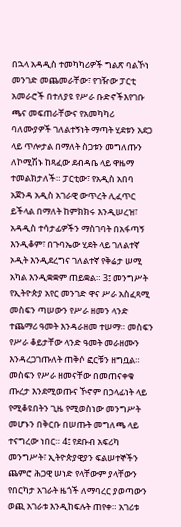በኋላ አዳዲስ ተመካካሪዎች ግልጽ ባልኾነ መንገድ መጨመራቸው፣ የገዥው ፓርቲ አመራሮች በተለያዩ የሥራ ቡድኖችእየገቡ ጫና መፍጠራቸውና የአመካካሪ ባለሙያዎች ገለልተኝነት ማጣት ሂደቱን አደጋ ላይ ጥሎታል በማለት ስጋቱን መግለጡን ለኮሚሽኑ ከጻፈው ደብዳቤ ላይ ዋዜማ ተመልክታለች። ፓርቲው፣ የአዲስ አበባ አጀንዳ አዲስ አገራዊ ውጥረት ሊፈጥር ይችላል በማለት ከምክክሩ እንዲሠረዝ፣ አዳዲስ ተሳታፊዎችን ማስገባት በአፋጣኝ እንዲቆም፣ በጉባኤው ሂደት ላይ ገለልተኛ ኦዲት እንዲደረግና ገለልተኛ የቅሬታ ሠሚ አካል እንዲቋቋም ጠይቋል። 3፤ መንግሥት የኢትዮጵያ አየር መንገድ ዋና ሥራ አስፈጻሚ መስፍን ጣሠውን የሥራ ዘመን ላንድ ተጨማሪ ዓመት እንዳራዘመ ተሠማ። መስፍን የሥራ ቆይታቸው ላንድ ዓመት መራዘሙን እንዳረጋገጡለት ጠቅሶ ፎርቹን ዘግቧል። መስፍን የሥራ ዘመናቸው በመጠናቀቁ ጡረታ እንደሚወጡና ኾኖም በኃላፊነት ላይ የሚቆዩበትን ጊዜ የሚወስነው መንግሥት መሆኑን በቅርቡ በሠጡት መግለጫ ላይ ተናግረው ነበር። 4፤ የደቡብ አፍሪካ መንግሥት፣ ኢትዮጵያዊያን ፍልሠተኞችን ጨምሮ ሕጋዊ ሠነድ የላቸውም ያላቸውን የበርካታ አገራት ዜጎች ለማባረር ያወጣውን ወጪ አገራቱ እንዲከፍሉት ጠየቀ። አገሪቱ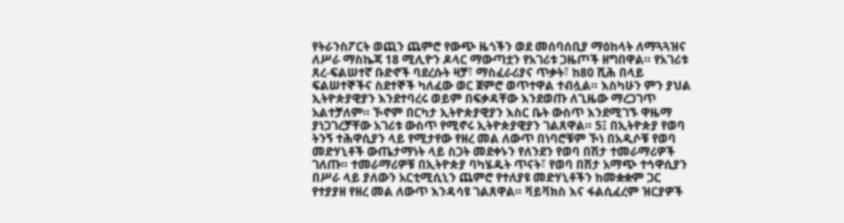የትራንስፖርት ወጪን ጨምሮ የውጭ ዜጎችን ወደ መሰባሰቢያ ማዕከላት ለማጓጓዝና ለሥራ ማስኬጃ 18 ሚሊዮን ዶላር ማውጣቷን የአገሪቱ ጋዜጦች ዘግበዋል። የአገሪቱ ጸረ-ፍልሠተኛ ቡድኖች ባደረሱት ዛቻ፣ ማስፈራሪያና ጥቃት፣ ከ80 ሺሕ በላይ ፍልሠተኞችና ስደተኞች ካለፈው ወር ጀምሮ ወጥተዋል ተብሏል። እስካሁን ምን ያህል ኢትዮጵያዊያን እንደተባረሩ ወይም በፍቃዳቸው እንደወጡ ለጊዜው ማረጋገጥ አልተቻለም። ኾኖም በርካታ ኢትዮጵያዊያን እስር ቤት ውስጥ እንደሚገኙ ዋዜማ ያነጋገረቻቸው አገሪቱ ውስጥ የሚኖሩ ኢትዮጵያዊያን ገልጸዋል። 5፤ በኢትዮጵያ የወባ ትንኝ ተሕዋሲያን ላይ የሚታየው የዘረ መል ለውጥ በነባሮቹም ኾነ በአዲሶቹ የወባ መድሃኒቶች ውጤታማነት ላይ ስጋት መደቀኑን የለንደን የወባ በሽታ ተመራማሪዎች ገለጡ። ተመራማሪዎቹ በኢትዮጵያ ባካሄዱት ጥናት፣ የወባ በሽታ አማጭ ተኅዋሲያን በሥራ ላይ ያለውን አርቲሚሲኒን ጨምሮ የተለያዩ መድሃኒቶችን ከመቋቋም ጋር የተያያዘ የዘረ መል ለውጥ እንዳሳዩ ገልጸዋል። ቫይቫክስ እና ፋልሲፈረም ዝርያዎች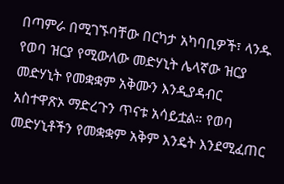በጣምራ በሚገኙባቸው በርካታ አካባቢዎች፣ ላንዱ የወባ ዝርያ የሚውለው መድሃኒት ሌላኛው ዝርያ መድሃኒት የመቋቋም አቅሙን እንዲያዳብር አስተዋጽኦ ማድረጉን ጥናቱ አሳይቷል። የወባ መድሃኒቶችን የመቋቋም አቅም እንዴት እንደሚፈጠር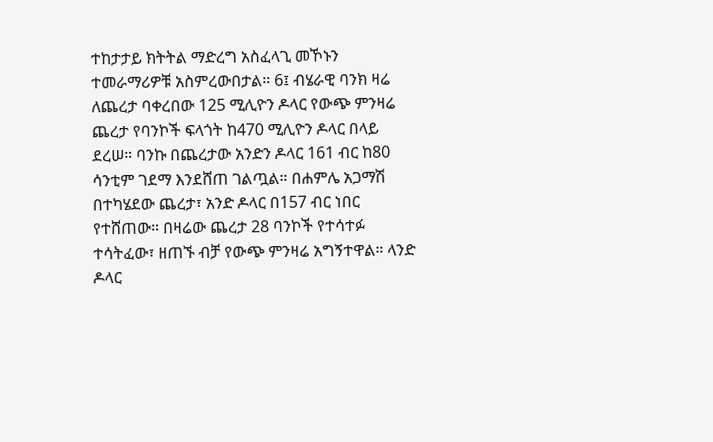ተከታታይ ክትትል ማድረግ አስፈላጊ መኾኑን ተመራማሪዎቹ አስምረውበታል። 6፤ ብሄራዊ ባንክ ዛሬ ለጨረታ ባቀረበው 125 ሚሊዮን ዶላር የውጭ ምንዛሬ ጨረታ የባንኮች ፍላጎት ከ470 ሚሊዮን ዶላር በላይ ደረሠ። ባንኩ በጨረታው አንድን ዶላር 161 ብር ከ80 ሳንቲም ገደማ እንደሸጠ ገልጧል። በሐምሌ አጋማሽ በተካሄደው ጨረታ፣ አንድ ዶላር በ157 ብር ነበር የተሸጠው። በዛሬው ጨረታ 28 ባንኮች የተሳተፉ ተሳትፈው፣ ዘጠኙ ብቻ የውጭ ምንዛሬ አግኝተዋል። ላንድ ዶላር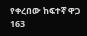የቀረበው ከፍተኛ ዋጋ 163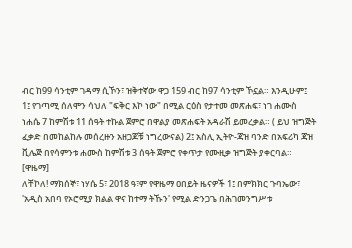ብር ከ99 ሳንቲም ገዳማ ሲኾን፣ ዝቅተኛው ዋጋ 159 ብር ከ97 ሳንቲም ኾኗል። እንዲሁም፤ 1፤ የገጣሚ ሰለሞን ሳህለ "ፍቅር እኮ ነው" በሚል ርዕስ የታተመ መጽሐፍ፣ ነገ ሐሙስ ነሐሴ 7 ከምሽቱ 11 ሰዓት ተኩል ጀምሮ በዋልያ መጽሐፍት አዳራሽ ይመረቃል። ( ይህ ዝግጅት ፈቃድ በመከልከሉ መሰረዙን አዘጋጆቹ ነግረውናል) 2፤ አስሊ ኢትዮ-ጃዝ ባንድ በአፍሪካ ጃዝ ቪሌጅ በየሳምንቱ ሐሙስ ከምሽቱ 3 ሰዓት ጀምሮ የቀጥታ የሙዚቃ ዝግጅት ያቀርባል። [ዋዜማ]
ለቸኮለ! ማክሰኞ፣ ነሃሴ 5፣ 2018 ዓ፣ም የዋዜማ ዐበይት ዜናዎች 1፤ በምክክር ጉባኤው፣ 'አዲስ አበባ የኦሮሚያ ክልል ዋና ከተማ ትኹን' የሚል ድንጋጌ በሕገመንግሥቱ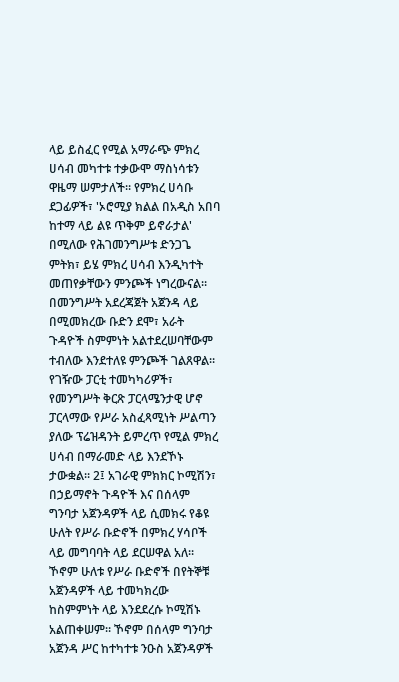ላይ ይስፈር የሚል አማራጭ ምክረ ሀሳብ መካተቱ ተቃውሞ ማስነሳቱን ዋዜማ ሠምታለች። የምክረ ሀሳቡ ደጋፊዎች፣ 'ኦሮሚያ ክልል በአዲስ አበባ ከተማ ላይ ልዩ ጥቅም ይኖራታል' በሚለው የሕገመንግሥቱ ድንጋጌ ምትክ፣ ይሄ ምክረ ሀሳብ እንዲካተት መጠየቃቸውን ምንጮች ነግረውናል። በመንግሥት አደረጃጀት አጀንዳ ላይ በሚመክረው ቡድን ደሞ፣ አራት ጉዳዮች ስምምነት አልተደረሠባቸውም ተብለው እንደተለዩ ምንጮች ገልጸዋል። የገዥው ፓርቲ ተመካካሪዎች፣ የመንግሥት ቅርጽ ፓርላሜንታዊ ሆኖ ፓርላማው የሥራ አስፈጻሚነት ሥልጣን ያለው ፕሬዝዳንት ይምረጥ የሚል ምክረ ሀሳብ በማራመድ ላይ እንደኾኑ ታውቋል። 2፤ አገራዊ ምክክር ኮሚሽን፣ በኃይማኖት ጉዳዮች እና በሰላም ግንባታ አጀንዳዎች ላይ ሲመክሩ የቆዩ ሁለት የሥራ ቡድኖች በምክረ ሃሳቦች ላይ መግባባት ላይ ደርሠዋል አለ። ኾኖም ሁለቱ የሥራ ቡድኖች በየትኞቹ አጀንዳዎች ላይ ተመካክረው ከስምምነት ላይ እንደደረሱ ኮሚሽኑ አልጠቀሠም። ኾኖም በሰላም ግንባታ አጀንዳ ሥር ከተካተቱ ንዑስ አጀንዳዎች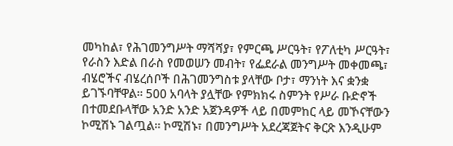መካከል፣ የሕገመንግሥት ማሻሻያ፣ የምርጫ ሥርዓት፣ የፖለቲካ ሥርዓት፣ የራስን እድል በራስ የመወሠን መብት፣ የፌደራል መንግሥት መቀመጫ፣ ብሄሮችና ብሄረሰቦች በሕገመንግስቱ ያላቸው ቦታ፣ ማንነት እና ቋንቋ ይገኙባቸዋል። 500 አባላት ያሏቸው የምክክሩ ስምንት የሥራ ቡድኖች በተመደቡላቸው አንድ አንድ አጀንዳዎች ላይ በመምከር ላይ መኾናቸውን ኮሚሽኑ ገልጧል። ኮሚሽኑ፣ በመንግሥት አደረጃጀትና ቅርጽ እንዲሁም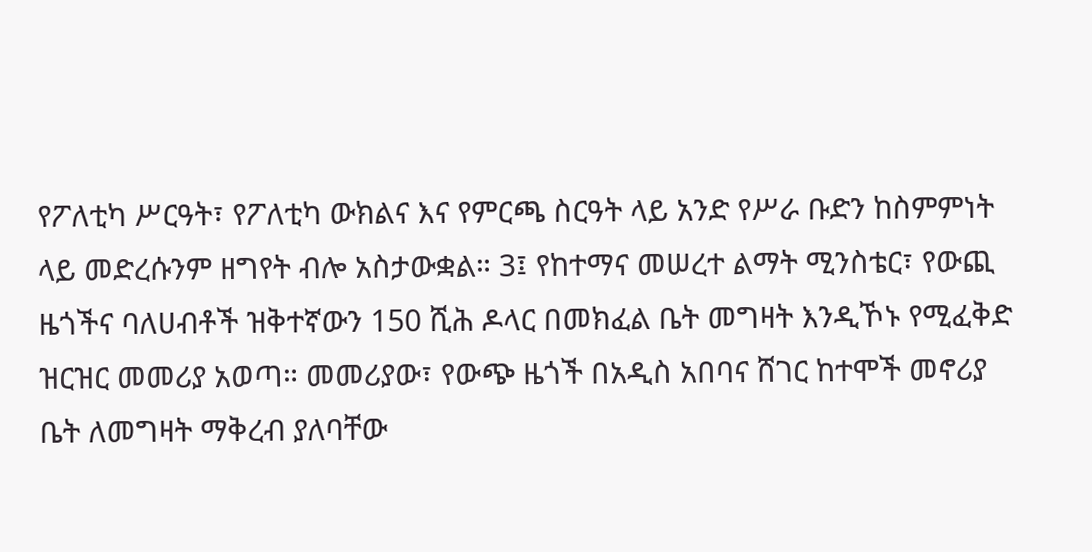የፖለቲካ ሥርዓት፣ የፖለቲካ ውክልና እና የምርጫ ስርዓት ላይ አንድ የሥራ ቡድን ከስምምነት ላይ መድረሱንም ዘግየት ብሎ አስታውቋል። 3፤ የከተማና መሠረተ ልማት ሚንስቴር፣ የውጪ ዜጎችና ባለሀብቶች ዝቅተኛውን 150 ሺሕ ዶላር በመክፈል ቤት መግዛት እንዲኾኑ የሚፈቅድ ዝርዝር መመሪያ አወጣ። መመሪያው፣ የውጭ ዜጎች በአዲስ አበባና ሸገር ከተሞች መኖሪያ ቤት ለመግዛት ማቅረብ ያለባቸው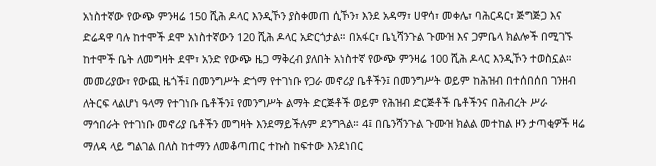አነስተኛው የውጭ ምንዛሬ 150 ሺሕ ዶላር እንዲኾን ያስቀመጠ ሲኾን፣ እንደ አዳማ፣ ሀዋሳ፣ መቀሌ፣ ባሕርዳር፣ ጅግጅጋ እና ድሬዳዋ ባሉ ከተሞች ደሞ አነስተኛውን 120 ሺሕ ዶላር አድርጎታል። በአፋር፣ ቤኒሻንጉል ጉሙዝ እና ጋምቤላ ክልሎች በሚገኙ ከተሞች ቤት ለመግዛት ደሞ፣ አንድ የውጭ ዜጋ ማቅረብ ያለበት አነስተኛ የውጭ ምንዛሬ 100 ሺሕ ዶላር እንዲኾን ተወስኗል። መመሪያው፣ የውጪ ዜጎች፤ በመንግሥት ድጎማ የተገነቡ የጋራ መኖሪያ ቤቶችን፤ በመንግሥት ወይም ከሕዝብ በተሰበሰበ ገንዘብ ለትርፍ ላልሆነ ዓላማ የተገነቡ ቤቶችን፤ የመንግሥት ልማት ድርጅቶች ወይም የሕዝብ ድርጅቶች ቤቶችንና በሕብረት ሥራ ማኅበራት የተገነቡ መኖሪያ ቤቶችን መግዛት እንደማይችሉም ደንግጓል። 4፤ በቤንሻንጉል ጉሙዝ ክልል መተከል ዞን ታጣቂዎች ዛሬ ማለዳ ላይ ግልገል በለስ ከተማን ለመቆጣጠር ተኩስ ከፍተው እንደነበር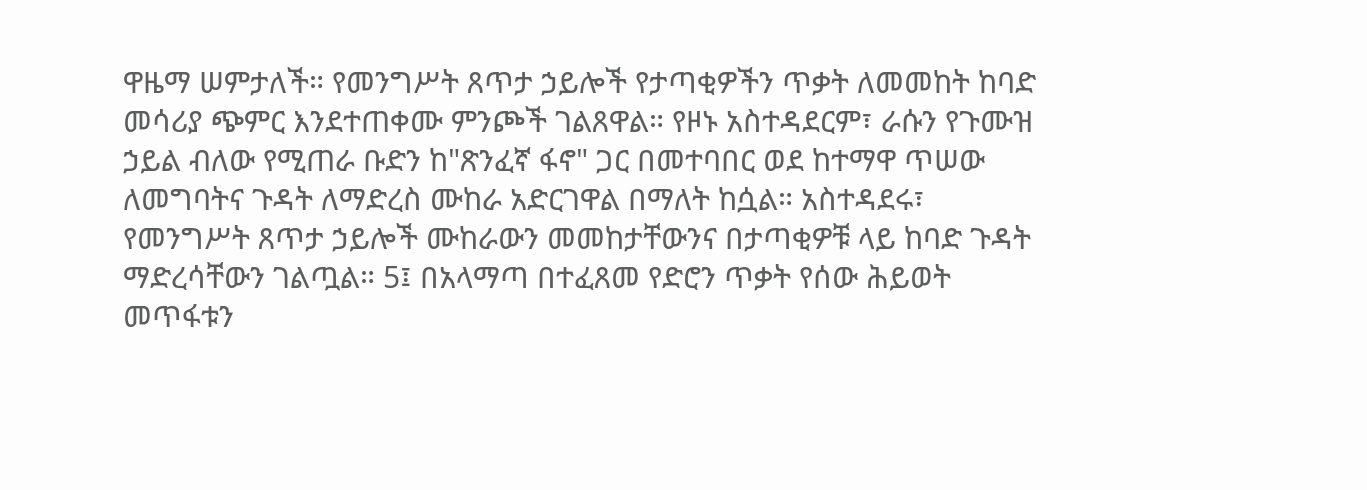ዋዜማ ሠምታለች። የመንግሥት ጸጥታ ኃይሎች የታጣቂዎችን ጥቃት ለመመከት ከባድ መሳሪያ ጭምር እንደተጠቀሙ ምንጮች ገልጸዋል። የዞኑ አስተዳደርም፣ ራሱን የጉሙዝ ኃይል ብለው የሚጠራ ቡድን ከ"ጽንፈኛ ፋኖ" ጋር በመተባበር ወደ ከተማዋ ጥሠው ለመግባትና ጉዳት ለማድረስ ሙከራ አድርገዋል በማለት ከሷል። አስተዳደሩ፣ የመንግሥት ጸጥታ ኃይሎች ሙከራውን መመከታቸውንና በታጣቂዎቹ ላይ ከባድ ጉዳት ማድረሳቸውን ገልጧል። 5፤ በአላማጣ በተፈጸመ የድሮን ጥቃት የሰው ሕይወት መጥፋቱን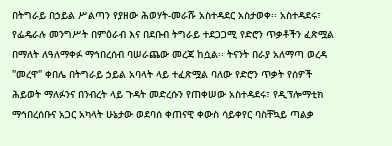በትግራይ በኃይል ሥልጣን የያዘው ሕወሃት-መራሹ አስተዳደር አስታወቀ፡፡ አስተዳደሩ፣ የፌዴራሉ መንግሥት በምዕራብ እና በደቡብ ትግራይ ተደጋጋሚ የድሮን ጥቃቶችን ፈጽሟል በማለት ለዓለማቀፉ ማኅበረሰብ ባሠራጨው መረጃ ከሷል፡፡ ትናንት በራያ አለማጣ ወረዳ "መረዋ" ቀበሌ በትግራይ ኃይል አባላት ላይ ተፈጽሟል ባለው የድሮን ጥቃት የሰዎች ሕይወት ማለፉንና በንብረት ላይ ጉዳት መድረሱን የጠቀሠው አስተዳደሩ፣ የዲፕሎማቲክ ማኅበረሰቡና አጋር አካላት ሁኔታው ወደባሰ ቀጠናዊ ቀውስ ሳይቀየር ባስቸኳይ ጣልቃ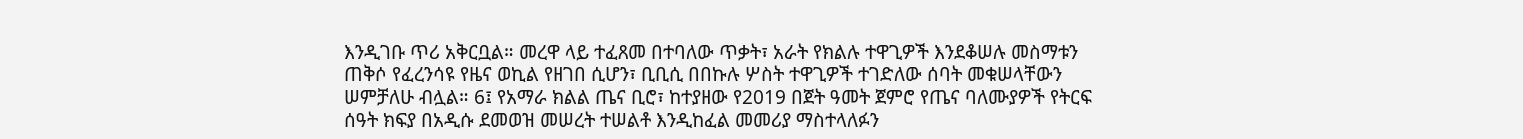እንዲገቡ ጥሪ አቅርቧል። መረዋ ላይ ተፈጸመ በተባለው ጥቃት፣ አራት የክልሉ ተዋጊዎች እንደቆሠሉ መስማቱን ጠቅሶ የፈረንሳዩ የዜና ወኪል የዘገበ ሲሆን፣ ቢቢሲ በበኩሉ ሦስት ተዋጊዎች ተገድለው ሰባት መቁሠላቸውን ሠምቻለሁ ብሏል። 6፤ የአማራ ክልል ጤና ቢሮ፣ ከተያዘው የ2019 በጀት ዓመት ጀምሮ የጤና ባለሙያዎች የትርፍ ሰዓት ክፍያ በአዲሱ ደመወዝ መሠረት ተሠልቶ እንዲከፈል መመሪያ ማስተላለፉን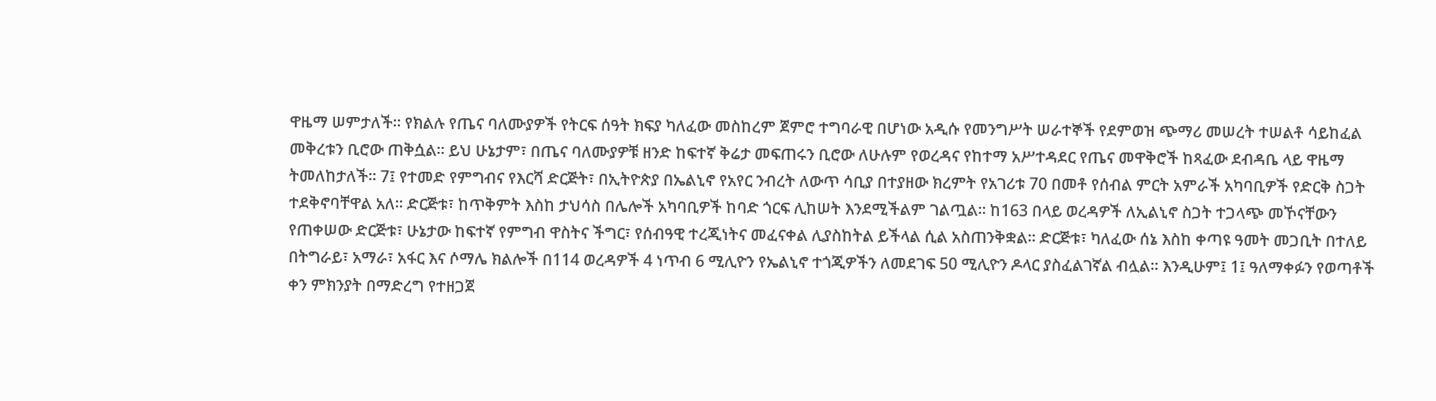ዋዜማ ሠምታለች። የክልሉ የጤና ባለሙያዎች የትርፍ ሰዓት ክፍያ ካለፈው መስከረም ጀምሮ ተግባራዊ በሆነው አዲሱ የመንግሥት ሠራተኞች የደምወዝ ጭማሪ መሠረት ተሠልቶ ሳይከፈል መቅረቱን ቢሮው ጠቅሷል። ይህ ሁኔታም፣ በጤና ባለሙያዎቹ ዘንድ ከፍተኛ ቅሬታ መፍጠሩን ቢሮው ለሁሉም የወረዳና የከተማ አሥተዳደር የጤና መዋቅሮች ከጻፈው ደብዳቤ ላይ ዋዜማ ትመለከታለች። 7፤ የተመድ የምግብና የእርሻ ድርጅት፣ በኢትዮጵያ በኤልኒኖ የአየር ንብረት ለውጥ ሳቢያ በተያዘው ክረምት የአገሪቱ 70 በመቶ የሰብል ምርት አምራች አካባቢዎች የድርቅ ስጋት ተደቅኖባቸዋል አለ። ድርጅቱ፣ ከጥቅምት እስከ ታህሳስ በሌሎች አካባቢዎች ከባድ ጎርፍ ሊከሠት እንደሚችልም ገልጧል። ከ163 በላይ ወረዳዎች ለኢልኒኖ ስጋት ተጋላጭ መኾናቸውን የጠቀሠው ድርጅቱ፣ ሁኔታው ከፍተኛ የምግብ ዋስትና ችግር፣ የሰብዓዊ ተረጂነትና መፈናቀል ሊያስከትል ይችላል ሲል አስጠንቅቋል። ድርጅቱ፣ ካለፈው ሰኔ እስከ ቀጣዩ ዓመት መጋቢት በተለይ በትግራይ፣ አማራ፣ አፋር እና ሶማሌ ክልሎች በ114 ወረዳዎች 4 ነጥብ 6 ሚሊዮን የኤልኒኖ ተጎጂዎችን ለመደገፍ 50 ሚሊዮን ዶላር ያስፈልገኛል ብሏል። እንዲሁም፤ 1፤ ዓለማቀፉን የወጣቶች ቀን ምክንያት በማድረግ የተዘጋጀ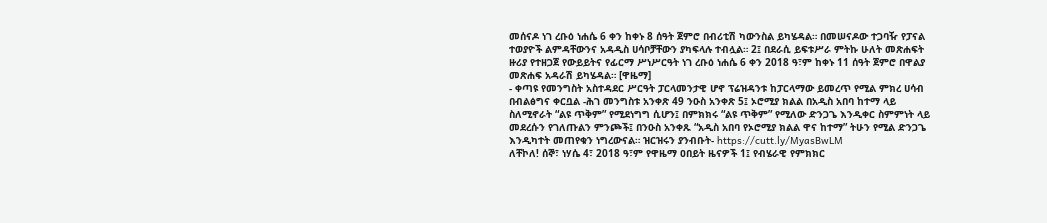መሰናዶ ነገ ረቡዕ ነሐሴ 6 ቀን ከቀኑ 8 ሰዓት ጀምሮ በብሪቲሽ ካውንስል ይካሄዳል። በመሠናዶው ተጋባዥ የፓናል ተወያዮች ልምዳቸውንና አዳዲስ ሀሳቦቻቸውን ያካፍላሉ ተብሏል። 2፤ በደራሲ ይፍቱሥራ ምትኩ ሁለት መጽሐፍት ዙሪያ የተዘጋጀ የውይይትና የፊርማ ሥነሥርዓት ነገ ረቡዕ ነሐሴ 6 ቀን 2018 ዓ፣ም ከቀኑ 11 ሰዓት ጀምሮ በዋልያ መጽሐፍ አዳራሽ ይካሄዳል። [ዋዜማ]
- ቀጣዩ የመንግስት አስተዳደር ሥርዓት ፓርላመንታዊ ሆኖ ፕሬዝዳንቱ ከፓርላማው ይመረጥ የሚል ምክረ ሀሳብ በብልፅግና ቀርቧል -ሕገ መንግስቱ አንቀጽ 49 ንዑስ አንቀጽ 5፤ ኦሮሚያ ክልል በአዲስ አበባ ከተማ ላይ ስለሚኖራት “ልዩ ጥቅም” የሚደነግግ ሲሆን፤ በምክክሩ “ልዩ ጥቅም” የሚለው ድንጋጌ እንዲቀር ስምምነት ላይ መደረሱን የገለጡልን ምንጮች፤ በንዑስ አንቀጹ “አዲስ አበባ የኦሮሚያ ክልል ዋና ከተማ” ትሁን የሚል ድንጋጌ እንዲካተት መጠየቁን ነግረውናል። ዝርዝሩን ያንብቡት- https://cutt.ly/MyasBwLM
ለቸኮለ! ሰኞ፣ ነሃሴ 4፣ 2018 ዓ፣ም የዋዜማ ዐበይት ዜናዎች 1፤ የብሄራዊ የምክክር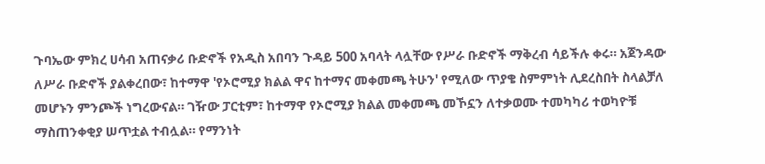ጉባኤው ምክረ ሀሳብ አጠናቃሪ ቡድኖች የአዲስ አበባን ጉዳይ 500 አባላት ላሏቸው የሥራ ቡድኖች ማቅረብ ሳይችሉ ቀሩ። አጀንዳው ለሥራ ቡድኖች ያልቀረበው፣ ከተማዋ 'የኦሮሚያ ክልል ዋና ከተማና መቀመጫ ትሁን' የሚለው ጥያቄ ስምምነት ሊደረስበት ስላልቻለ መሆኑን ምንጮች ነግረውናል። ገዥው ፓርቲም፣ ከተማዋ የኦሮሚያ ክልል መቀመጫ መኾኗን ለተቃወሙ ተመካካሪ ተወካዮቹ ማስጠንቀቂያ ሠጥቷል ተብሏል። የማንነት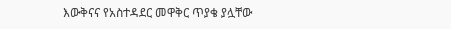እውቅናና የአስተዳደር መዋቅር ጥያቄ ያሏቸው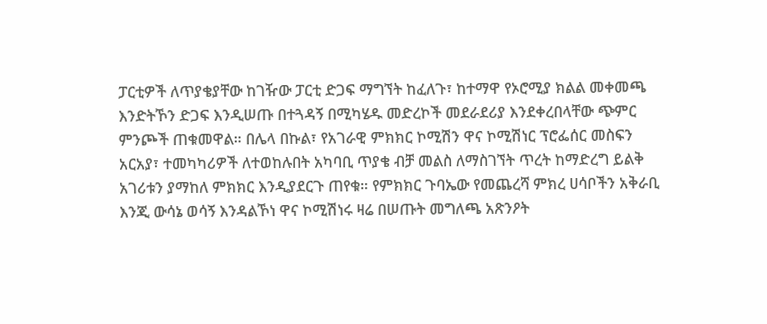ፓርቲዎች ለጥያቄያቸው ከገዥው ፓርቲ ድጋፍ ማግኘት ከፈለጉ፣ ከተማዋ የኦሮሚያ ክልል መቀመጫ እንድትኾን ድጋፍ እንዲሠጡ በተጓዳኝ በሚካሄዱ መድረኮች መደራደሪያ እንደቀረበላቸው ጭምር ምንጮች ጠቁመዋል። በሌላ በኩል፣ የአገራዊ ምክክር ኮሚሽን ዋና ኮሚሽነር ፕሮፌሰር መስፍን አርአያ፣ ተመካካሪዎች ለተወከሉበት አካባቢ ጥያቄ ብቻ መልስ ለማስገኘት ጥረት ከማድረግ ይልቅ አገሪቱን ያማከለ ምክክር እንዲያደርጉ ጠየቁ። የምክክር ጉባኤው የመጨረሻ ምክረ ሀሳቦችን አቅራቢ እንጂ ውሳኔ ወሳኝ እንዳልኾነ ዋና ኮሚሽነሩ ዛሬ በሠጡት መግለጫ አጽንዖት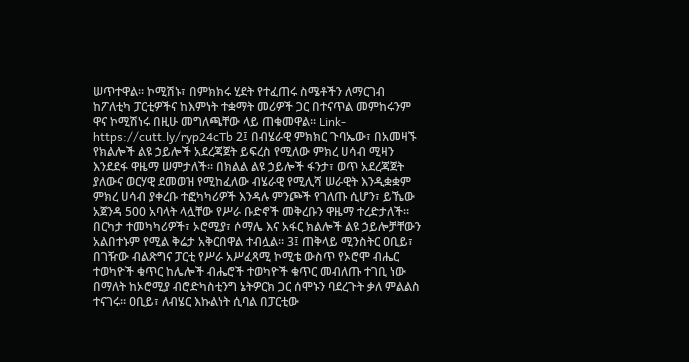ሠጥተዋል። ኮሚሽኑ፣ በምክክሩ ሂደት የተፈጠሩ ስሜቶችን ለማርገብ ከፖለቲካ ፓርቲዎችና ከእምነት ተቋማት መሪዎች ጋር በተናጥል መምከሩንም ዋና ኮሚሽነሩ በዚሁ መግለጫቸው ላይ ጠቁመዋል። Link- https://cutt.ly/ryp24cTb 2፤ በብሄራዊ ምክክር ጉባኤው፣ በአመዛኙ የክልሎች ልዩ ኃይሎች አደረጃጀት ይፍረስ የሚለው ምክረ ሀሳብ ሚዛን እንደደፋ ዋዜማ ሠምታለች። በክልል ልዩ ኃይሎች ፋንታ፣ ወጥ አደረጃጀት ያለውና ወርሃዊ ደመወዝ የሚከፈለው ብሄራዊ የሚሊሻ ሠራዊት እንዲቋቋም ምክረ ሀሳብ ያቀረቡ ተፎካካሪዎች እንዳሉ ምንጮች የገለጡ ሲሆን፣ ይኼው አጀንዳ 500 አባላት ላሏቸው የሥራ ቡድኖች መቅረቡን ዋዜማ ተረድታለች። በርካታ ተመካካሪዎች፣ ኦሮሚያ፣ ሶማሌ እና አፋር ክልሎች ልዩ ኃይሎቻቸውን አልበተኑም የሚል ቅሬታ አቅርበዋል ተብሏል። 3፤ ጠቅላይ ሚንስትር ዐቢይ፣ በገዥው ብልጽግና ፓርቲ የሥራ አሥፈጻሚ ኮሚቴ ውስጥ የኦሮሞ ብሔር ተወካዮች ቁጥር ከሌሎች ብሔሮች ተወካዮች ቁጥር መብለጡ ተገቢ ነው በማለት ከኦሮሚያ ብሮድካስቲንግ ኔትዎርክ ጋር ሰሞኑን ባደረጉት ቃለ ምልልስ ተናገሩ። ዐቢይ፣ ለብሄር እኩልነት ሲባል በፓርቲው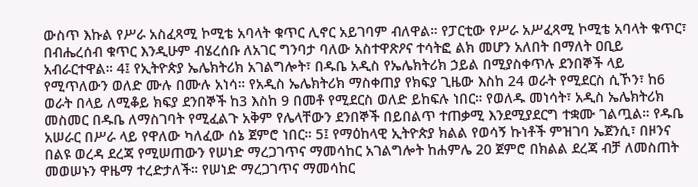ውስጥ እኩል የሥራ አስፈጻሚ ኮሚቴ አባላት ቁጥር ሊኖር አይገባም ብለዋል። የፓርቲው የሥራ አሥፈጻሚ ኮሚቴ አባላት ቁጥር፣ በብሔረሰብ ቁጥር እንዲሁም ብሄረሰቡ ለአገር ግንባታ ባለው አስተዋጽዖና ተሳትፎ ልክ መሆን አለበት በማለት ዐቢይ አብራርተዋል። 4፤ የኢትዮጵያ ኤሌክትሪክ አገልግሎት፣ በዱቤ አዲስ የኤሌክትሪክ ኃይል በሚያስቀጥሉ ደንበኞች ላይ የሚጥለውን ወለድ ሙሉ በሙሉ አነሳ። የአዲስ ኤሌክትሪክ ማስቀጠያ የክፍያ ጊዜው እስከ 24 ወራት የሚደርስ ሲኾን፣ ከ6 ወራት በላይ ለሚቆይ ክፍያ ደንበኞች ከ3 እስከ 9 በመቶ የሚደርስ ወለድ ይከፍሉ ነበር። የወለዱ መነሳት፣ አዲስ ኤሌክትሪክ መስመር በዱቤ ለማስገባት የሚፈልጉ አቅም የሌላቸውን ደንበኞች በይበልጥ ተጠቃሚ እንደሚያደርግ ተቋሙ ገልጧል። የዱቤ አሠራር በሥራ ላይ የዋለው ካለፈው ሰኔ ጀምሮ ነበር። 5፤ የማዕከላዊ ኢትዮጵያ ክልል የወሳኝ ኩነቶች ምዝገባ ኤጀንሲ፣ በዞንና በልዩ ወረዳ ደረጃ የሚሠጠውን የሠነድ ማረጋገጥና ማመሳከር አገልግሎት ከሐምሌ 20 ጀምሮ በክልል ደረጃ ብቻ ለመስጠት መወሠኑን ዋዜማ ተረድታለች። የሠነድ ማረጋገጥና ማመሳከር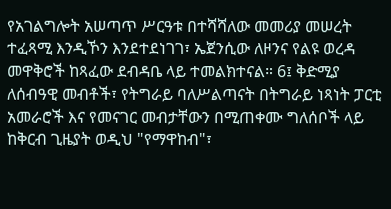የአገልግሎት አሠጣጥ ሥርዓቱ በተሻሻለው መመሪያ መሠረት ተፈጻሚ እንዲኾን እንደተደነገገ፣ ኤጀንሲው ለዞንና የልዩ ወረዳ መዋቅሮች ከጻፈው ደብዳቤ ላይ ተመልክተናል። 6፤ ቅድሚያ ለሰብዓዊ መብቶች፣ የትግራይ ባለሥልጣናት በትግራይ ነጻነት ፓርቲ አመራሮች እና የመናገር መብታቸውን በሚጠቀሙ ግለሰቦች ላይ ከቅርብ ጊዜያት ወዲህ "የማዋከብ"፣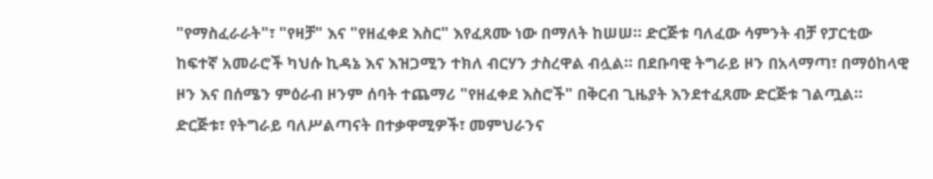"የማስፈራራት"፣ "የዛቻ" እና "የዘፈቀደ እስር" እየፈጸሙ ነው በማለት ከሠሠ። ድርጅቱ ባለፈው ሳምንት ብቻ የፓርቲው ከፍተኛ አመራሮች ካህሱ ኪዳኔ እና እዝጋሚን ተክለ ብርሃን ታስረዋል ብሏል። በደቡባዊ ትግራይ ዞን በአላማጣ፣ በማዕከላዊ ዞን እና በሰሜን ምዕራብ ዞንም ሰባት ተጨማሪ "የዘፈቀደ እስሮች" በቅርብ ጊዜያት እንደተፈጸሙ ድርጅቱ ገልጧል። ድርጅቱ፣ የትግራይ ባለሥልጣናት በተቃዋሚዎች፣ መምህራንና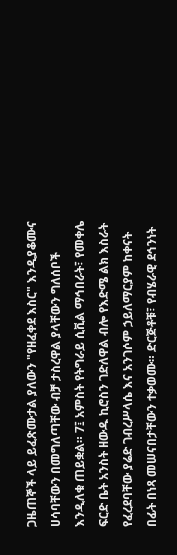ጋዜጠኞች ላይ ይፈጽሙታል ያለውን "የዘፈቀደ እስር" እንዲያቆሙና ሀሳባቸውን በመግለጣቸው ብቻ ታስረዋል ያላቸውን ግለሰቦች እንዲለቁ ጠይቋል። 7፤ አምስት የትግራይ ሲቪል ማኅበራት፣ የመቀሌ ፍርድ ቤት አንስት ዘውዱ ኪሮስን ገድለዋል ብሎ የእድሜ ልክ እስራት የፈረደባቸው ያሬድ ገብረሥላሴ እና አንገሶም ኃይለማርያም ከቀናት በፊት በነጻ መሠናበታቸውን ተቃወሙ። ድርጅቶቹ፣ የብሄራዊ ደኅንነት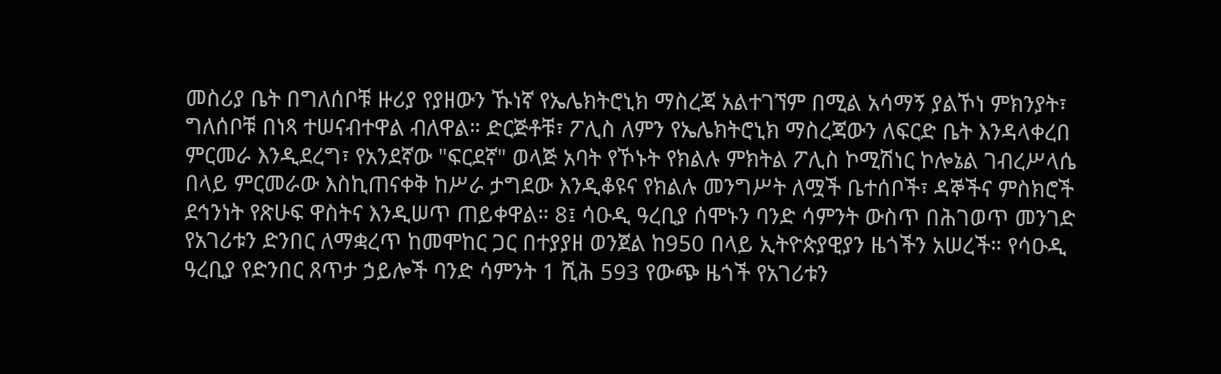መስሪያ ቤት በግለሰቦቹ ዙሪያ የያዘውን ኹነኛ የኤሌክትሮኒክ ማስረጃ አልተገኘም በሚል አሳማኝ ያልኾነ ምክንያት፣ ግለሰቦቹ በነጻ ተሠናብተዋል ብለዋል። ድርጅቶቹ፣ ፖሊስ ለምን የኤሌክትሮኒክ ማስረጃውን ለፍርድ ቤት እንዳላቀረበ ምርመራ እንዲደረግ፣ የአንደኛው "ፍርደኛ" ወላጅ አባት የኾኑት የክልሉ ምክትል ፖሊስ ኮሚሽነር ኮሎኔል ገብረሥላሴ በላይ ምርመራው እስኪጠናቀቅ ከሥራ ታግደው እንዲቆዩና የክልሉ መንግሥት ለሟች ቤተሰቦች፣ ዳኞችና ምስክሮች ደኅንነት የጽሁፍ ዋስትና እንዲሠጥ ጠይቀዋል። 8፤ ሳዑዲ ዓረቢያ ሰሞኑን ባንድ ሳምንት ውስጥ በሕገወጥ መንገድ የአገሪቱን ድንበር ለማቋረጥ ከመሞከር ጋር በተያያዘ ወንጀል ከ950 በላይ ኢትዮጵያዊያን ዜጎችን አሠረች። የሳዑዲ ዓረቢያ የድንበር ጸጥታ ኃይሎች ባንድ ሳምንት 1 ሺሕ 593 የውጭ ዜጎች የአገሪቱን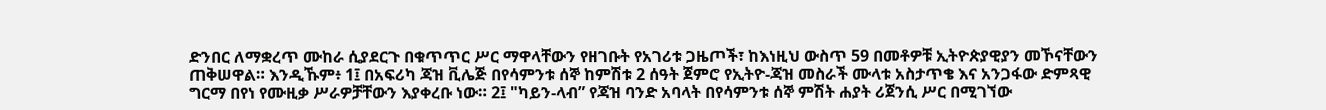ድንበር ለማቋረጥ ሙከራ ሲያደርጉ በቁጥጥር ሥር ማዋላቸውን የዘገቡት የአገሪቱ ጋዜጦች፣ ከእነዚህ ውስጥ 59 በመቶዎቹ ኢትዮጵያዊያን መኾናቸውን ጠቅሠዋል። እንዲኹም፥ 1፤ በአፍሪካ ጃዝ ቪሌጅ በየሳምንቱ ሰኞ ከምሽቱ 2 ሰዓት ጀምሮ የኢትዮ-ጃዝ መስራች ሙላቱ አስታጥቄ እና አንጋፋው ድምጻዊ ግርማ በየነ የሙዚቃ ሥራዎቻቸውን እያቀረቡ ነው። 2፤ "ካይን-ላብ” የጃዝ ባንድ አባላት በየሳምንቱ ሰኞ ምሽት ሐያት ሪጀንሲ ሥር በሚገኘው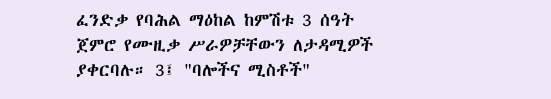ፈንድቃ የባሕል ማዕከል ከምሽቱ 3 ሰዓት ጀምሮ የሙዚቃ ሥራዎቻቸውን ለታዳሚዎች ያቀርባሉ። 3፤ "ባሎችና ሚስቶች"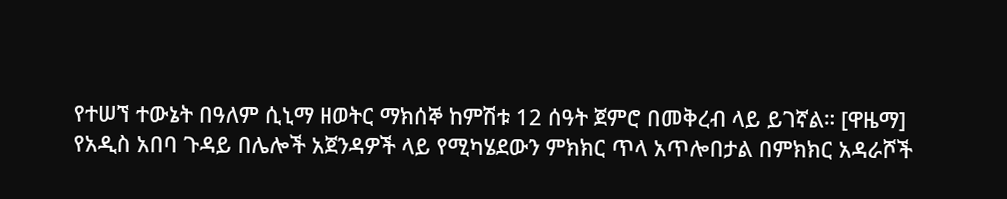የተሠኘ ተውኔት በዓለም ሲኒማ ዘወትር ማክሰኞ ከምሽቱ 12 ሰዓት ጀምሮ በመቅረብ ላይ ይገኛል። [ዋዜማ]
የአዲስ አበባ ጉዳይ በሌሎች አጀንዳዎች ላይ የሚካሄደውን ምክክር ጥላ አጥሎበታል በምክክር አዳራሾች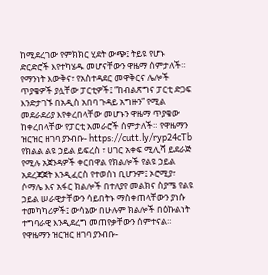ከሚደረገው የምክክር ሂደት ውጭ፤ ትይዩ የሆኑ ድርድሮች እየተካሄዱ መሆናቸውን ዋዜማ ሰምታለች። የማንነት እውቅና፣ የአስተዳደር መዋቅርና ሌሎች ጥያቄዎች ያሏቸው ፓርቲዎች፤ “ከብልጽግና ፓርቲ ድጋፍ እንድታገኙ በአዲስ አበባ ጉዳይ አግዙን” የሚል መደራደሪያ እየቀረበላቸው መሆኑን ዋዜማ ጥያቄው ከቀረበላቸው የፓርቲ አመራሮች ሰምታለች። የዋዜማን ዝርዝር ዘገባ ያንብቡ- https://cutt.ly/ryp24cTb
የክልል ልዩ ኃይል ይፍረስ ፣ ሀገር አቀፍ ሚሊሻ ይደራጅ የሚሉ አጀንዳዎች ቀርበዋል የክልሎች የልዩ ኃይል አደረጃጀት እንዲፈርስ የተወሰነ ቢሆንም፤ ኦሮሚያ፣ ሶማሌ እና አፋር ክልሎች በተለያየ መልክና ስያሜ የልዩ ኃይል ሠራዊታቸውን ሳይበትኑ ማስቀጠላቸውን ያነሱ ተመካካሪዎች፤ ውሳኔው በሁሉም ክልሎች በዕኩልነት ተግባራዊ እንዲደረግ መጠየቃቸውን ሰምተናል። የዋዜማን ዝርዝር ዘገባ ያንብቡ-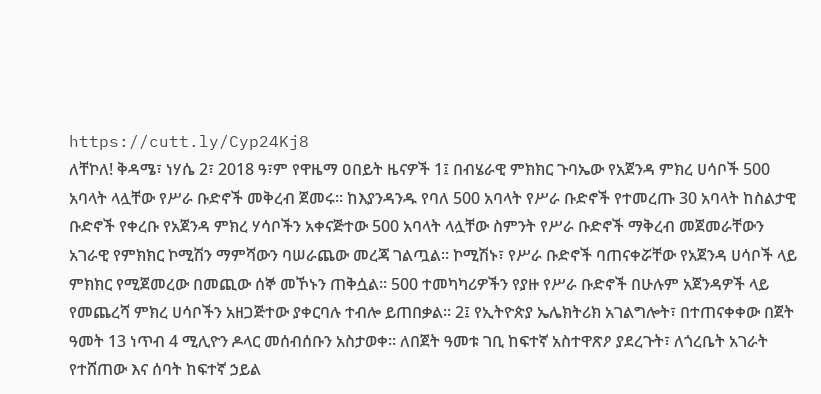https://cutt.ly/Cyp24Kj8
ለቸኮለ! ቅዳሜ፣ ነሃሴ 2፣ 2018 ዓ፣ም የዋዜማ ዐበይት ዜናዎች 1፤ በብሄራዊ ምክክር ጉባኤው የአጀንዳ ምክረ ሀሳቦች 500 አባላት ላሏቸው የሥራ ቡድኖች መቅረብ ጀመሩ። ከእያንዳንዱ የባለ 500 አባላት የሥራ ቡድኖች የተመረጡ 30 አባላት ከስልታዊ ቡድኖች የቀረቡ የአጀንዳ ምክረ ሃሳቦችን አቀናጅተው 500 አባላት ላሏቸው ስምንት የሥራ ቡድኖች ማቅረብ መጀመራቸውን አገራዊ የምክክር ኮሚሽን ማምሻውን ባሠራጨው መረጃ ገልጧል። ኮሚሽኑ፣ የሥራ ቡድኖች ባጠናቀሯቸው የአጀንዳ ሀሳቦች ላይ ምክክር የሚጀመረው በመጪው ሰኞ መኾኑን ጠቅሷል። 500 ተመካካሪዎችን የያዙ የሥራ ቡድኖች በሁሉም አጀንዳዎች ላይ የመጨረሻ ምክረ ሀሳቦችን አዘጋጅተው ያቀርባሉ ተብሎ ይጠበቃል። 2፤ የኢትዮጵያ ኤሌክትሪክ አገልግሎት፣ በተጠናቀቀው በጀት ዓመት 13 ነጥብ 4 ሚሊዮን ዶላር መሰብሰቡን አስታወቀ። ለበጀት ዓመቱ ገቢ ከፍተኛ አስተዋጽዖ ያደረጉት፣ ለጎረቤት አገራት የተሸጠው እና ሰባት ከፍተኛ ኃይል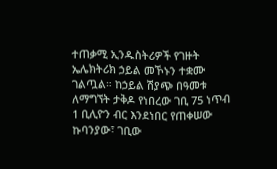ተጠቃሚ ኢንዱስትሪዎች የገዙት ኤሌክትሪክ ኃይል መኾኑን ተቋሙ ገልጧል። ከኃይል ሽያጭ በዓመቱ ለማግኘት ታቅዶ የነበረው ገቢ 75 ነጥብ 1 ቢሊዮን ብር እንደነበር የጠቀሠው ኩባንያው፣ ገቢው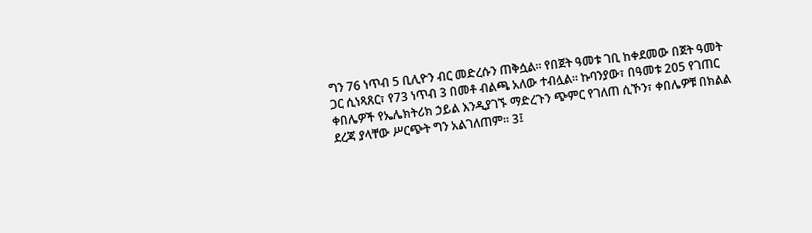ግን 76 ነጥብ 5 ቢሊዮን ብር መድረሱን ጠቅሷል። የበጀት ዓመቱ ገቢ ከቀደመው በጀት ዓመት ጋር ሲነጻጸር፣ የ73 ነጥብ 3 በመቶ ብልጫ አለው ተብሏል። ኩባንያው፣ በዓመቱ 205 የገጠር ቀበሌዎች የኤሌክትሪክ ኃይል እንዲያገኙ ማድረጉን ጭምር የገለጠ ሲኾን፣ ቀበሌዎቹ በክልል ደረጃ ያላቸው ሥርጭት ግን አልገለጠም። 3፤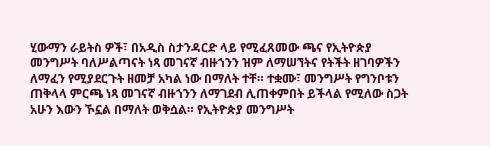ሂውማን ራይትስ ዎች፣ በአዲስ ስታንዳርድ ላይ የሚፈጸመው ጫና የኢትዮጵያ መንግሥት ባለሥልጣናት ነጻ መገናኛ ብዙኀንን ዝም ለማሠኘትና የትችት ዘገባዎችን ለማፈን የሚያደርጉት ዘመቻ አካል ነው በማለት ተቸ። ተቋሙ፣ መንግሥት የግንቦቱን ጠቅላላ ምርጫ ነጻ መገናኛ ብዙኀንን ለማገደብ ሊጠቀምበት ይችላል የሚለው ስጋት አሁን እውን ኾኗል በማለት ወቅሷል። የኢትዮጵያ መንግሥት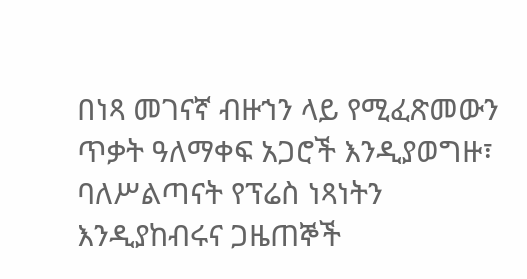በነጻ መገናኛ ብዙኀን ላይ የሚፈጽመውን ጥቃት ዓለማቀፍ አጋሮች እንዲያወግዙ፣ ባለሥልጣናት የፕሬስ ነጻነትን እንዲያከብሩና ጋዜጠኞች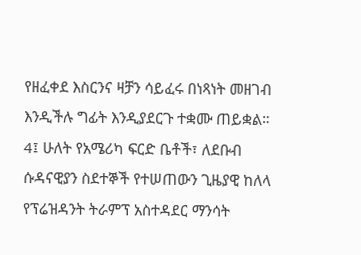የዘፈቀደ እስርንና ዛቻን ሳይፈሩ በነጻነት መዘገብ እንዲችሉ ግፊት እንዲያደርጉ ተቋሙ ጠይቋል። 4፤ ሁለት የአሜሪካ ፍርድ ቤቶች፣ ለደቡብ ሱዳናዊያን ስደተኞች የተሠጠውን ጊዜያዊ ከለላ የፕሬዝዳንት ትራምፕ አስተዳደር ማንሳት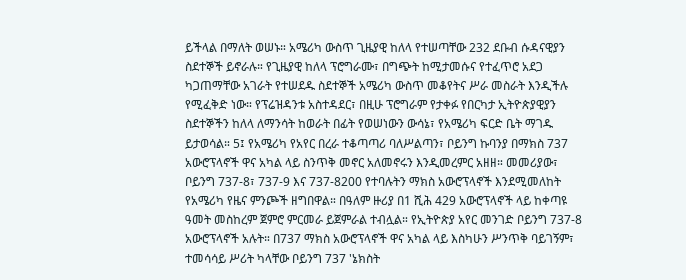ይችላል በማለት ወሠኑ። አሜሪካ ውስጥ ጊዜያዊ ከለላ የተሠጣቸው 232 ደቡብ ሱዳናዊያን ስደተኞች ይኖራሉ። የጊዜያዊ ከለላ ፕሮግራሙ፣ በግጭት ከሚታመሱና የተፈጥሮ አደጋ ካጋጠማቸው አገራት የተሠደዱ ስደተኞች አሜሪካ ውስጥ መቆየትና ሥራ መስራት እንዲችሉ የሚፈቅድ ነው። የፕሬዝዳንቱ አስተዳደር፣ በዚሁ ፕሮግራም የታቀፉ የበርካታ ኢትዮጵያዊያን ስደተኞችን ከለላ ለማንሳት ከወራት በፊት የወሠነውን ውሳኔ፣ የአሜሪካ ፍርድ ቤት ማገዱ ይታወሳል። 5፤ የአሜሪካ የአየር በረራ ተቆጣጣሪ ባለሥልጣን፣ ቦይንግ ኩባንያ በማክስ 737 አውሮፕላኖች ዋና አካል ላይ ስንጥቅ መኖር አለመኖሩን እንዲመረምር አዘዘ። መመሪያው፣ ቦይንግ 737-8፣ 737-9 እና 737-8200 የተባሉትን ማክስ አውሮፕላኖች እንደሚመለከት የአሜሪካ የዜና ምንጮች ዘግበዋል። በዓለም ዙሪያ በ1 ሺሕ 429 አውሮፕላኖች ላይ ከቀጣዩ ዓመት መስከረም ጀምሮ ምርመራ ይጀምራል ተብሏል። የኢትዮጵያ አየር መንገድ ቦይንግ 737-8 አውሮፕላኖች አሉት። በ737 ማክስ አውሮፕላኖች ዋና አካል ላይ እስካሁን ሥንጥቅ ባይገኝም፣ ተመሳሳይ ሥሪት ካላቸው ቦይንግ 737 'ኔክስት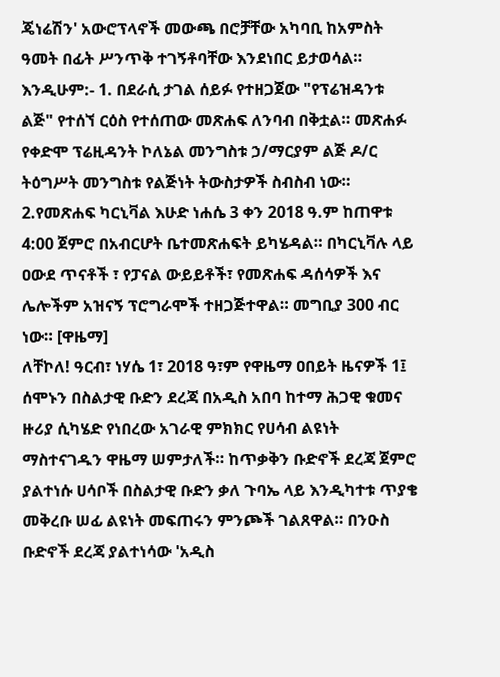ጄነሬሽን' አውሮፕላኖች መውጫ በሮቻቸው አካባቢ ከአምስት ዓመት በፊት ሥንጥቅ ተገኝቶባቸው እንደነበር ይታወሳል። እንዲሁም:- 1. በደራሲ ታገል ሰይፉ የተዘጋጀው "የፕሬዝዳንቱ ልጅ" የተሰኘ ርዕስ የተሰጠው መጽሐፍ ለንባብ በቅቷል። መጽሐፉ የቀድሞ ፕሬዚዳንት ኮለኔል መንግስቱ ኃ/ማርያም ልጅ ዶ/ር ትዕግሥት መንግስቱ የልጅነት ትውስታዎች ስብስብ ነው። 2.የመጽሐፍ ካርኒቫል እሁድ ነሐሴ 3 ቀን 2018 ዓ.ም ከጠዋቱ 4:00 ጀምሮ በአብርሆት ቤተመጽሐፍት ይካሄዳል። በካርኒቫሉ ላይ ዐውደ ጥናቶች ፣ የፓናል ውይይቶች፣ የመጽሐፍ ዳሰሳዎች እና ሌሎችም አዝናኝ ፕሮግራሞች ተዘጋጅተዋል። መግቢያ 300 ብር ነው። [ዋዜማ]
ለቸኮለ! ዓርብ፣ ነሃሴ 1፣ 2018 ዓ፣ም የዋዜማ ዐበይት ዜናዎች 1፤ ሰሞኑን በስልታዊ ቡድን ደረጃ በአዲስ አበባ ከተማ ሕጋዊ ቁመና ዙሪያ ሲካሄድ የነበረው አገራዊ ምክክር የሀሳብ ልዩነት ማስተናገዱን ዋዜማ ሠምታለች። ከጥቃቅን ቡድኖች ደረጃ ጀምሮ ያልተነሱ ሀሳቦች በስልታዊ ቡድን ቃለ ጉባኤ ላይ እንዲካተቱ ጥያቄ መቅረቡ ሠፊ ልዩነት መፍጠሩን ምንጮች ገልጸዋል። በንዑስ ቡድኖች ደረጃ ያልተነሳው 'አዲስ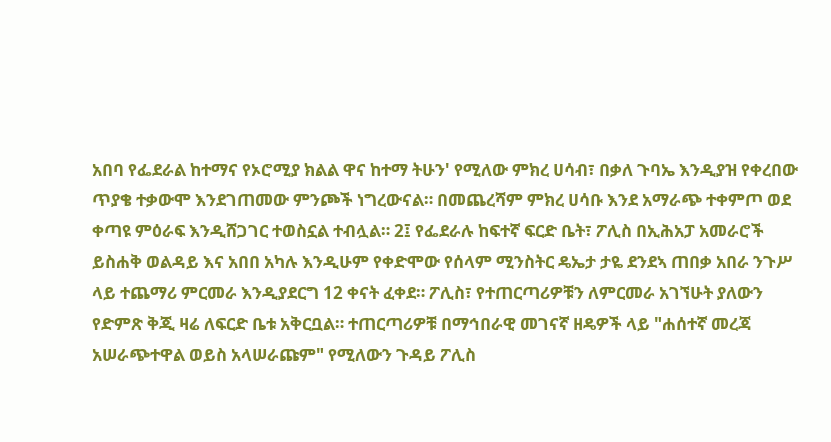አበባ የፌደራል ከተማና የኦሮሚያ ክልል ዋና ከተማ ትሁን' የሚለው ምክረ ሀሳብ፣ በቃለ ጉባኤ እንዲያዝ የቀረበው ጥያቄ ተቃውሞ እንደገጠመው ምንጮች ነግረውናል። በመጨረሻም ምክረ ሀሳቡ እንደ አማራጭ ተቀምጦ ወደ ቀጣዩ ምዕራፍ እንዲሸጋገር ተወስኗል ተብሏል። 2፤ የፌደራሉ ከፍተኛ ፍርድ ቤት፣ ፖሊስ በኢሕአፓ አመራሮች ይስሐቅ ወልዳይ እና አበበ አካሉ እንዲሁም የቀድሞው የሰላም ሚንስትር ዴኤታ ታዬ ደንደኣ ጠበቃ አበራ ንጉሥ ላይ ተጨማሪ ምርመራ እንዲያደርግ 12 ቀናት ፈቀደ። ፖሊስ፣ የተጠርጣሪዎቹን ለምርመራ አገኘሁት ያለውን የድምጽ ቅጂ ዛሬ ለፍርድ ቤቱ አቅርቧል። ተጠርጣሪዎቹ በማኅበራዊ መገናኛ ዘዴዎች ላይ "ሐሰተኛ መረጃ አሠራጭተዋል ወይስ አላሠራጩም" የሚለውን ጉዳይ ፖሊስ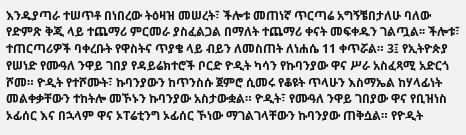እንዱያጣራ ተሠጥቶ በነበረው ትዕዛዝ መሠረት፣ ችሎቱ መጠነኛ ጥርጣሬ አግኝቼበታለሁ ባለው የድምጽ ቅጂ ላይ ተጨማሪ ምርመራ ያስፈልጋል በማለት ተጨማሪ ቀናት መፍቀዱን ገልጧል፡፡ ችሎቱ፣ ተጠርጣሪዎች ባቀረቡት የዋስትና ጥያቄ ላይ ብይን ለመስጠት ለነሐሴ 11 ቀጥሯል። 3፤ የኢትዮጵያ የሠነድ የሙዓለ ንዋይ ገበያ የዳይሬክተሮች ቦርድ ዮዲት ካሳን የኩባንያው ዋና ሥራ አስፈጻሚ አድርጎ ሾመ። ዮዲት የተሾሙት፣ ኩባንያውን ከጥንስሱ ጀምሮ ሲመሩ የቆዩት ጥላሁን እስማኤል ከሃላፊነት መልቀቃቸውን ተከትሎ መኾኑን ኩባንያው አስታውቋል። ዮዲት፣ የሙዓለ ንዋይ ገበያው ዋና የቢዝነስ ኦፊሰር እና በኋላም ዋና ኦፐሬቲንግ ኦፊሰር ኾነው ማገልገላቸውን ኩባንያው ጠቅሷል። የዮዲት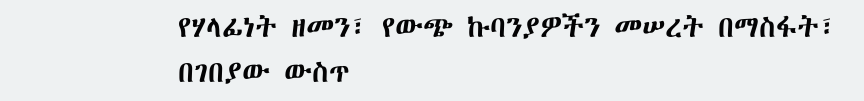የሃላፊነት ዘመን፣ የውጭ ኩባንያዎችን መሠረት በማስፋት፣ በገበያው ውስጥ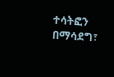ተሳትፎን በማሳደግ፣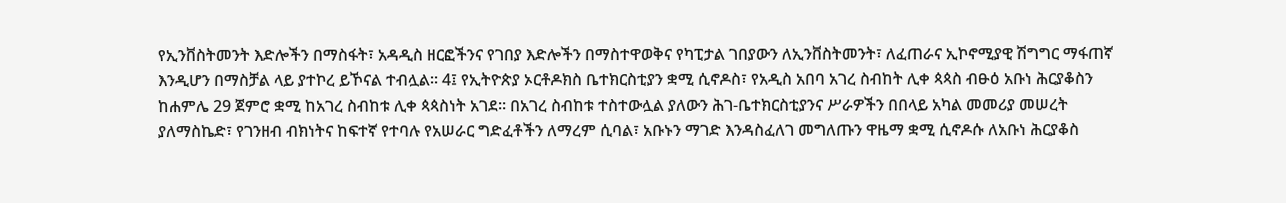የኢንቨስትመንት እድሎችን በማስፋት፣ አዳዲስ ዘርፎችንና የገበያ እድሎችን በማስተዋወቅና የካፒታል ገበያውን ለኢንቨስትመንት፣ ለፈጠራና ኢኮኖሚያዊ ሽግግር ማፋጠኛ እንዲሆን በማስቻል ላይ ያተኮረ ይኾናል ተብሏል። 4፤ የኢትዮጵያ ኦርቶዶክስ ቤተክርስቲያን ቋሚ ሲኖዶስ፣ የአዲስ አበባ አገረ ስብከት ሊቀ ጳጳስ ብፁዕ አቡነ ሕርያቆስን ከሐምሌ 29 ጀምሮ ቋሚ ከአገረ ስብከቱ ሊቀ ጳጳስነት አገደ። በአገረ ስብከቱ ተስተውሏል ያለውን ሕገ-ቤተክርስቲያንና ሥራዎችን በበላይ አካል መመሪያ መሠረት ያለማስኬድ፣ የገንዘብ ብክነትና ከፍተኛ የተባሉ የአሠራር ግድፈቶችን ለማረም ሲባል፣ አቡኑን ማገድ እንዳስፈለገ መግለጡን ዋዜማ ቋሚ ሲኖዶሱ ለአቡነ ሕርያቆስ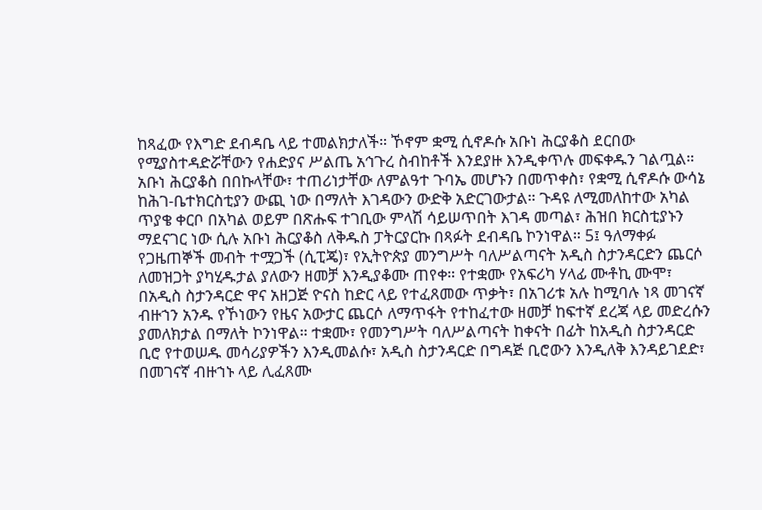ከጻፈው የእግድ ደብዳቤ ላይ ተመልክታለች። ኾኖም ቋሚ ሲኖዶሱ አቡነ ሕርያቆስ ደርበው የሚያስተዳድሯቸውን የሐድያና ሥልጤ አኅጉረ ስብከቶች እንደያዙ እንዲቀጥሉ መፍቀዱን ገልጧል። አቡነ ሕርያቆስ በበኩላቸው፣ ተጠሪነታቸው ለምልዓተ ጉባኤ መሆኑን በመጥቀስ፣ የቋሚ ሲኖዶሱ ውሳኔ ከሕገ-ቤተክርስቲያን ውጪ ነው በማለት እገዳውን ውድቅ አድርገውታል። ጉዳዩ ለሚመለከተው አካል ጥያቄ ቀርቦ በአካል ወይም በጽሑፍ ተገቢው ምላሽ ሳይሠጥበት እገዳ መጣል፣ ሕዝበ ክርስቲያኑን ማደናገር ነው ሲሉ አቡነ ሕርያቆስ ለቅዱስ ፓትርያርኩ በጻፉት ደብዳቤ ኮንነዋል። 5፤ ዓለማቀፉ የጋዜጠኞች መብት ተሟጋች (ሲፒጄ)፣ የኢትዮጵያ መንግሥት ባለሥልጣናት አዲስ ስታንዳርድን ጨርሶ ለመዝጋት ያካሂዱታል ያለውን ዘመቻ እንዲያቆሙ ጠየቀ። የተቋሙ የአፍሪካ ሃላፊ ሙቶኪ ሙሞ፣ በአዲስ ስታንዳርድ ዋና አዘጋጅ ዮናስ ከድር ላይ የተፈጸመው ጥቃት፣ በአገሪቱ አሉ ከሚባሉ ነጻ መገናኛ ብዙኀን አንዱ የኾነውን የዜና አውታር ጨርሶ ለማጥፋት የተከፈተው ዘመቻ ከፍተኛ ደረጃ ላይ መድረሱን ያመለክታል በማለት ኮንነዋል። ተቋሙ፣ የመንግሥት ባለሥልጣናት ከቀናት በፊት ከአዲስ ስታንዳርድ ቢሮ የተወሠዱ መሳሪያዎችን እንዲመልሱ፣ አዲስ ስታንዳርድ በግዳጅ ቢሮውን እንዲለቅ እንዳይገደድ፣ በመገናኛ ብዙኀኑ ላይ ሊፈጸሙ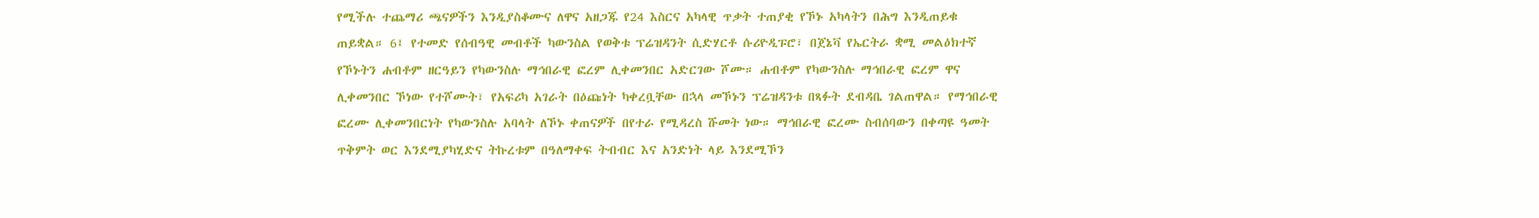የሚችሉ ተጨማሪ ጫናዎችን እንዲያስቆሙና ለዋና አዘጋጁ የ24 እስርና አካላዊ ጥቃት ተጠያቂ የኾኑ አካላትን በሕግ እንዲጠይቁ ጠይቋል። 6፤ የተመድ የሰብዓዊ መብቶች ካውንስል የወቅቱ ፕሬዝዳንት ሲድሃርቶ ሱሪዮዲፑሮ፣ በጀኔቫ የኤርትራ ቋሚ መልዕክተኛ የኾኑትን ሐብቶም ዘርዓይን የካውንስሉ ማኅበራዊ ፎረም ሊቀመንበር አድርገው ሾሙ። ሐብቶም የካውንስሉ ማኅበራዊ ፎረም ዋና ሊቀመንበር ኾነው የተሾሙት፣ የአፍሪካ አገራት በዕጩነት ካቀረቧቸው በኋላ መኾኑን ፕሬዝዳንቱ በጻፉት ደብዳቤ ገልጠዋል። የማኅበራዊ ፎረሙ ሊቀመንበርነት የካውንስሉ አባላት ለኾኑ ቀጠናዎች በየተራ የሚዳረስ ሹመት ነው። ማኅበራዊ ፎረሙ ስብሰባውን በቀጣዩ ዓመት ጥቅምት ወር እንደሚያካሂድና ትኩረቱም በዓለማቀፍ ትብብር እና አንድነት ላይ እንደሚኾን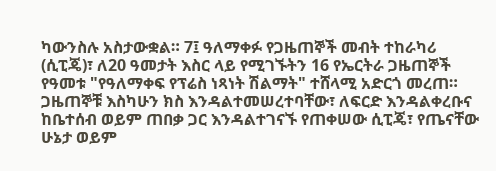ካውንስሉ አስታውቋል። 7፤ ዓለማቀፉ የጋዜጠኞች መብት ተከራካሪ (ሲፒጄ)፣ ለ20 ዓመታት እስር ላይ የሚገኙትን 16 የኤርትራ ጋዜጠኞች የዓመቱ "የዓለማቀፍ የፕሬስ ነጻነት ሽልማት" ተሸላሚ አድርጎ መረጠ። ጋዜጠኞቹ እስካሁን ክስ እንዳልተመሠረተባቸው፣ ለፍርድ እንዳልቀረቡና ከቤተሰብ ወይም ጠበቃ ጋር እንዳልተገናኙ የጠቀሠው ሲፒጄ፣ የጤናቸው ሁኔታ ወይም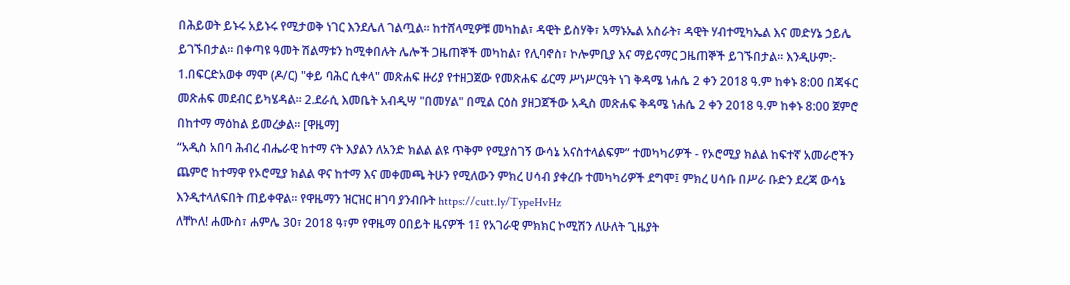በሕይወት ይኑሩ አይኑሩ የሚታወቅ ነገር እንደሌለ ገልጧል። ከተሸላሚዎቹ መካከል፣ ዳዊት ይስሃቅ፣ አማኑኤል አስራት፣ ዳዊት ሃብተሚካኤል እና መድሃኔ ኃይሌ ይገኙበታል። በቀጣዩ ዓመት ሽልማቱን ከሚቀበሉት ሌሎች ጋዜጠኞች መካከል፣ የሊባኖስ፣ ኮሎምቢያ እና ማይናማር ጋዜጠኞች ይገኙበታል። እንዲሁም:- 1.በፍርድአወቀ ማሞ (ዶ/ር) "ቀይ ባሕር ሲቀላ" መጽሐፍ ዙሪያ የተዘጋጀው የመጽሐፍ ፊርማ ሥነሥርዓት ነገ ቅዳሜ ነሐሴ 2 ቀን 2018 ዓ.ም ከቀኑ 8:00 በጃፋር መጽሐፍ መደብር ይካሄዳል። 2.ደራሲ እመቤት አብዲሣ "በመሃል" በሚል ርዕስ ያዘጋጀችው አዲስ መጽሐፍ ቅዳሜ ነሐሴ 2 ቀን 2018 ዓ.ም ከቀኑ 8:00 ጀምሮ በከተማ ማዕከል ይመረቃል። [ዋዜማ]
“አዲስ አበባ ሕብረ ብሔራዊ ከተማ ናት እያልን ለአንድ ክልል ልዩ ጥቅም የሚያስገኝ ውሳኔ አናስተላልፍም” ተመካካሪዎች - የኦሮሚያ ክልል ከፍተኛ አመራሮችን ጨምሮ ከተማዋ የኦሮሚያ ክልል ዋና ከተማ እና መቀመጫ ትሁን የሚለውን ምክረ ሀሳብ ያቀረቡ ተመካካሪዎች ደግሞ፤ ምክረ ሀሳቡ በሥራ ቡድን ደረጃ ውሳኔ እንዲተላለፍበት ጠይቀዋል። የዋዜማን ዝርዝር ዘገባ ያንብቡት https://cutt.ly/TypeHvHz
ለቸኮለ! ሐሙስ፣ ሐምሌ 30፣ 2018 ዓ፣ም የዋዜማ ዐበይት ዜናዎች 1፤ የአገራዊ ምክክር ኮሚሽን ለሁለት ጊዜያት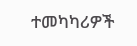ተመካካሪዎች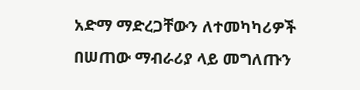አድማ ማድረጋቸውን ለተመካካሪዎች በሠጠው ማብራሪያ ላይ መግለጡን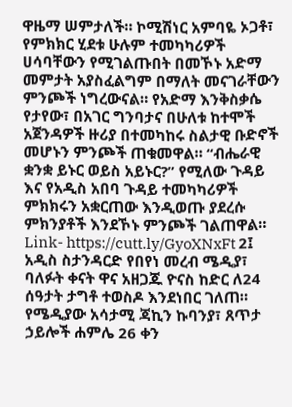ዋዜማ ሠምታለች። ኮሚሽነር አምባዬ ኦጋቶ፣ የምክክር ሂደቱ ሁሉም ተመካካሪዎች ሀሳባቸውን የሚገልጡበት በመኾኑ አድማ መምታት አያስፈልግም በማለት መናገራቸውን ምንጮች ነግረውናል። የአድማ እንቅስቃሴ የታየው፣ በአገር ግንባታና በሁለቱ ከተሞች አጀንዳዎች ዙሪያ በተመካከሩ ስልታዊ ቡድኖች መሆኑን ምንጮች ጠቁመዋል። “ብሔራዊ ቋንቋ ይኑር ወይስ አይኑር?” የሚለው ጉዳይ እና የአዲስ አበባ ጉዳይ ተመካካሪዎች ምክክሩን አቋርጠው እንዲወጡ ያደረሱ ምክንያቶች እንደኾኑ ምንጮች ገልጠዋል። Link- https://cutt.ly/GyoXNxFt 2፤ አዲስ ስታንዳርድ የበየነ መረብ ሜዲያ፣ ባለፉት ቀናት ዋና አዘጋጁ ዮናስ ከድር ለ24 ሰዓታት ታግቶ ተወስዶ እንደነበር ገለጠ። የሜዲያው አሳታሚ ጃኪን ኩባንያ፣ ጸጥታ ኃይሎች ሐምሌ 26 ቀን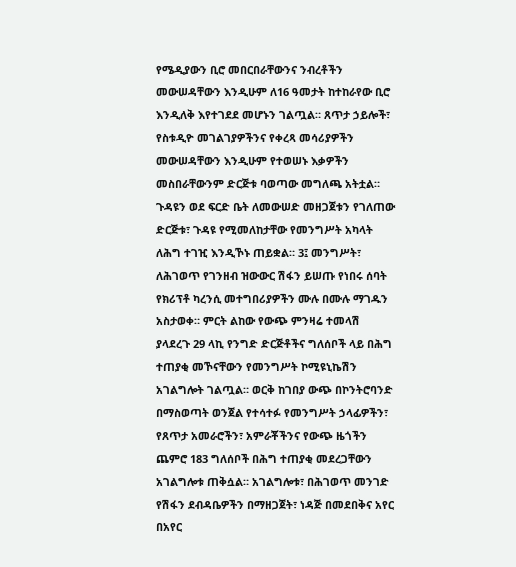የሜዲያውን ቢሮ መበርበራቸውንና ንብረቶችን መውሠዳቸውን እንዲሁም ለ16 ዓመታት ከተከራየው ቢሮ እንዲለቅ እየተገደደ መሆኑን ገልጧል። ጸጥታ ኃይሎች፣ የስቱዲዮ መገልገያዎችንና የቀረጻ መሳሪያዎችን መውሠዳቸውን እንዲሁም የተወሠኑ እቃዎችን መስበራቸውንም ድርጅቱ ባወጣው መግለጫ አትቷል። ጉዳዩን ወደ ፍርድ ቤት ለመውሠድ መዘጋጀቱን የገለጠው ድርጅቱ፣ ጉዳዩ የሚመለከታቸው የመንግሥት አካላት ለሕግ ተገዢ እንዲኾኑ ጠይቋል። 3፤ መንግሥት፣ ለሕገወጥ የገንዘብ ዝውውር ሽፋን ይሠጡ የነበሩ ሰባት የክሪፕቶ ካረንሲ መተግበሪያዎችን ሙሉ በሙሉ ማገዱን አስታወቀ። ምርት ልከው የውጭ ምንዛሬ ተመላሽ ያላደረጉ 29 ላኪ የንግድ ድርጅቶችና ግለሰቦች ላይ በሕግ ተጠያቂ መኾናቸውን የመንግሥት ኮሚዩኒኬሽን አገልግሎት ገልጧል። ወርቅ ከገበያ ውጭ በኮንትሮባንድ በማስወጣት ወንጀል የተሳተፉ የመንግሥት ኃላፊዎችን፣ የጸጥታ አመራሮችን፣ አምራቾችንና የውጭ ዜጎችን ጨምሮ 183 ግለሰቦች በሕግ ተጠያቂ መደረጋቸውን አገልግሎቱ ጠቅሷል። አገልግሎቱ፣ በሕገወጥ መንገድ የሽፋን ደብዳቤዎችን በማዘጋጀት፣ ነዳጅ በመደበቅና አየር በአየር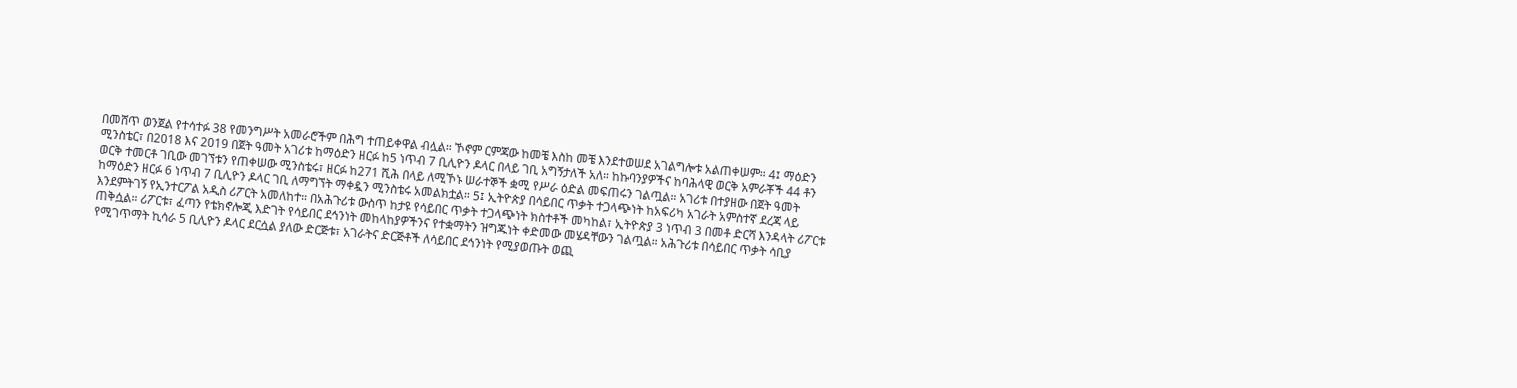በመሸጥ ወንጀል የተሳተፉ 38 የመንግሥት አመራሮችም በሕግ ተጠይቀዋል ብሏል። ኾኖም ርምጃው ከመቼ እስከ መቼ እንደተወሠደ አገልግሎቱ አልጠቀሠም። 4፤ ማዕድን ሚንስቴር፣ በ2018 እና 2019 በጀት ዓመት አገሪቱ ከማዕድን ዘርፉ ከ5 ነጥብ 7 ቢሊዮን ዶላር በላይ ገቢ አግኝታለች አለ። ከኩባንያዎችና ከባሕላዊ ወርቅ አምራቾች 44 ቶን ወርቅ ተመርቶ ገቢው መገኘቱን የጠቀሠው ሚንስቴሩ፣ ዘርፉ ከ271 ሺሕ በላይ ለሚኾኑ ሠራተኞች ቋሚ የሥራ ዕድል መፍጠሩን ገልጧል። አገሪቱ በተያዘው በጀት ዓመት ከማዕድን ዘርፉ 6 ነጥብ 7 ቢሊዮን ዶላር ገቢ ለማግኘት ማቀዷን ሚንስቴሩ አመልክቷል። 5፤ ኢትዮጵያ በሳይበር ጥቃት ተጋላጭነት ከአፍሪካ አገራት አምስተኛ ደረጃ ላይ እንደምትገኝ የኢንተርፖል አዲስ ሪፖርት አመለከተ። በአሕጉሪቱ ውስጥ ከታዩ የሳይበር ጥቃት ተጋላጭነት ክስተቶች መካከል፣ ኢትዮጵያ 3 ነጥብ 3 በመቶ ድርሻ እንዳላት ሪፖርቱ ጠቅሷል። ሪፖርቱ፣ ፈጣን የቴክኖሎጂ እድገት የሳይበር ደኅንነት መከላከያዎችንና የተቋማትን ዝግጁነት ቀድመው መሄዳቸውን ገልጧል። አሕጉሪቱ በሳይበር ጥቃት ሳቢያ የሚገጥማት ኪሳራ 5 ቢሊዮን ዶላር ደርሷል ያለው ድርጅቱ፣ አገራትና ድርጅቶች ለሳይበር ደኅንነት የሚያወጡት ወጪ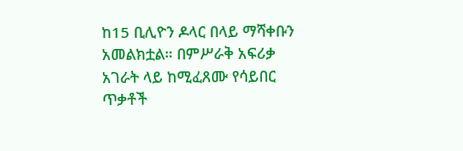ከ15 ቢሊዮን ዶላር በላይ ማሻቀቡን አመልክቷል። በምሥራቅ አፍሪቃ አገራት ላይ ከሚፈጸሙ የሳይበር ጥቃቶች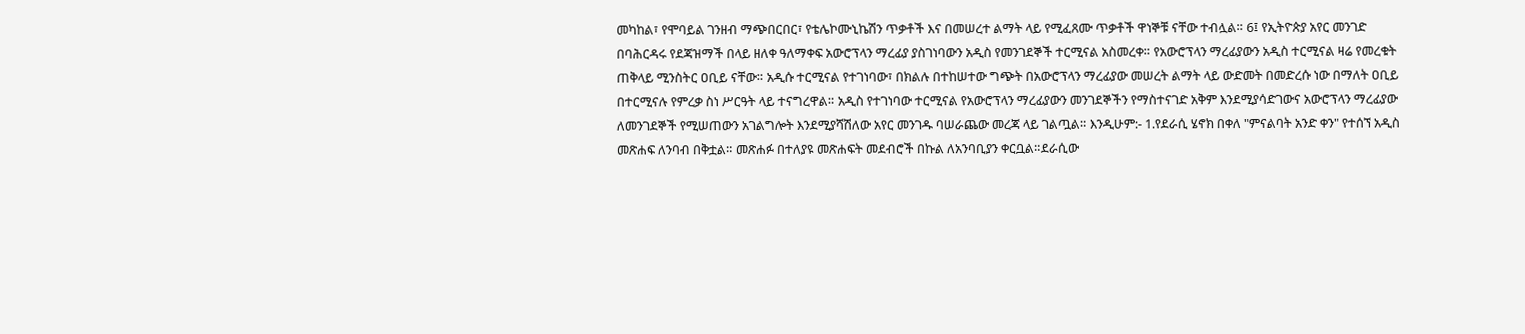መካከል፣ የሞባይል ገንዘብ ማጭበርበር፣ የቴሌኮሙኒኬሽን ጥቃቶች እና በመሠረተ ልማት ላይ የሚፈጸሙ ጥቃቶች ዋነኞቹ ናቸው ተብሏል። 6፤ የኢትዮጵያ አየር መንገድ በባሕርዳሩ የደጃዝማች በላይ ዘለቀ ዓለማቀፍ አውሮፕላን ማረፊያ ያስገነባውን አዲስ የመንገደኞች ተርሚናል አስመረቀ። የአውሮፕላን ማረፊያውን አዲስ ተርሚናል ዛሬ የመረቁት ጠቅላይ ሚንስትር ዐቢይ ናቸው። አዲሱ ተርሚናል የተገነባው፣ በክልሉ በተከሠተው ግጭት በአውሮፕላን ማረፊያው መሠረት ልማት ላይ ውድመት በመድረሱ ነው በማለት ዐቢይ በተርሚናሉ የምረቃ ስነ ሥርዓት ላይ ተናግረዋል። አዲስ የተገነባው ተርሚናል የአውሮፕላን ማረፊያውን መንገደኞችን የማስተናገድ አቅም እንደሚያሳድገውና አውሮፕላን ማረፊያው ለመንገደኞች የሚሠጠውን አገልግሎት እንደሚያሻሽለው አየር መንገዱ ባሠራጨው መረጃ ላይ ገልጧል። እንዲሁም:- 1.የደራሲ ሄኖክ በቀለ "ምናልባት አንድ ቀን" የተሰኘ አዲስ መጽሐፍ ለንባብ በቅቷል። መጽሐፉ በተለያዩ መጽሐፍት መደብሮች በኩል ለአንባቢያን ቀርቧል።ደራሲው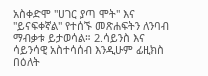አስቀድሞ "ሀገር ያጣ ሞት" እና "ይናፍቀኛል" የተሰኙ መጽሐፍትን ለንባብ ማብቃቱ ይታወሳል። 2.ሳይንስ እና ሳይንሳዊ አስተሳሰብ እንዲሁም ፊዚክስ በዕለት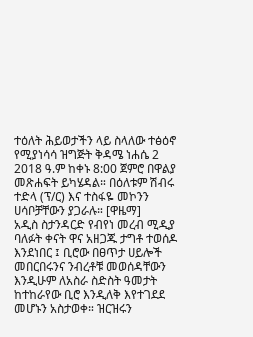ተዕለት ሕይወታችን ላይ ስላለው ተፅዕኖ የሚያነሳሳ ዝግጅት ቅዳሜ ነሐሴ 2 2018 ዓ.ም ከቀኑ 8:00 ጀምሮ በዋልያ መጽሐፍት ይካሄዳል። በዕለቱም ሽብሩ ተድላ (ፕ/ር) እና ተስፋዬ መኮንን ሀሳቦቻቸውን ያጋራሉ። [ዋዜማ]
አዲስ ስታንዳርድ የብየነ መረብ ሚዲያ ባለፉት ቀናት ዋና አዘጋጁ ታግቶ ተወሰዶ እንደነበር ፤ ቢሮው በፀጥታ ሀይሎች መበርበሩንና ንብረቶቹ መወሰዳቸውን እንዲሁም ለአስራ ስድስት ዓመታት ከተከራየው ቢሮ እንዲለቅ እየተገደደ መሆኑን አስታወቀ። ዝርዝሩን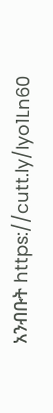አንብቡት https://cutt.ly/Iyo1Ln60